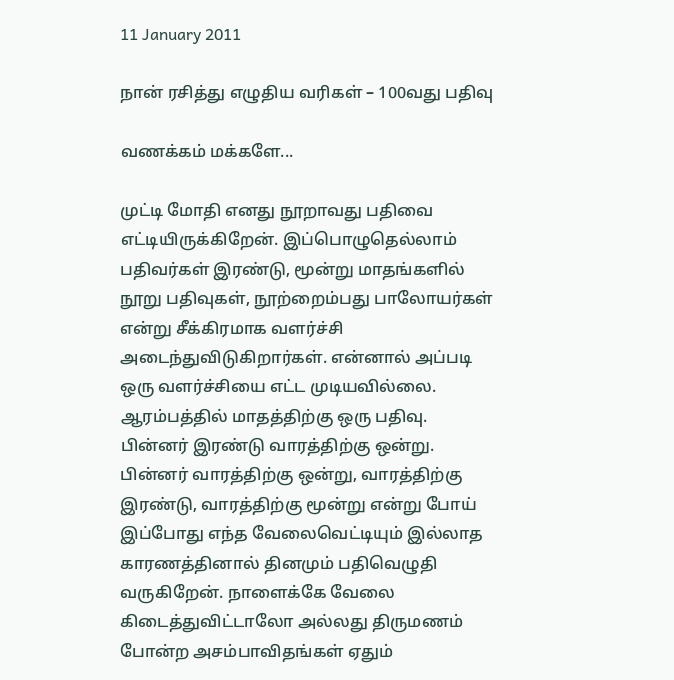11 January 2011

நான் ரசித்து எழுதிய வரிகள் – 100வது பதிவு

வணக்கம் மக்களே...

முட்டி மோதி எனது நூறாவது பதிவை எட்டியிருக்கிறேன். இப்பொழுதெல்லாம் பதிவர்கள் இரண்டு, மூன்று மாதங்களில் நூறு பதிவுகள், நூற்றைம்பது பாலோயர்கள் என்று சீக்கிரமாக வளர்ச்சி அடைந்துவிடுகிறார்கள். என்னால் அப்படி ஒரு வளர்ச்சியை எட்ட முடியவில்லை. ஆரம்பத்தில் மாதத்திற்கு ஒரு பதிவு. பின்னர் இரண்டு வாரத்திற்கு ஒன்று. பின்னர் வாரத்திற்கு ஒன்று, வாரத்திற்கு இரண்டு, வாரத்திற்கு மூன்று என்று போய் இப்போது எந்த வேலைவெட்டியும் இல்லாத காரணத்தினால் தினமும் பதிவெழுதி வருகிறேன். நாளைக்கே வேலை கிடைத்துவிட்டாலோ அல்லது திருமணம் போன்ற அசம்பாவிதங்கள் ஏதும்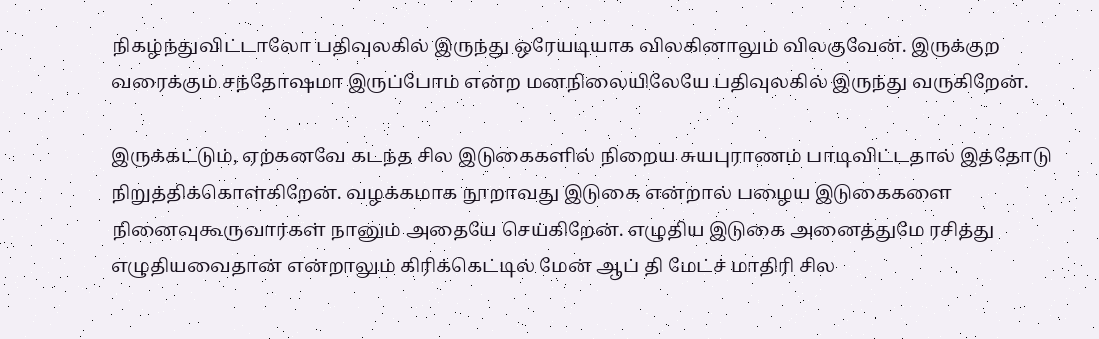நிகழ்ந்துவிட்டாலோ பதிவுலகில் இருந்து ஒரேயடியாக விலகினாலும் விலகுவேன். இருக்குற வரைக்கும் சந்தோஷமா இருப்போம் என்ற மனநிலையிலேயே பதிவுலகில் இருந்து வருகிறேன்.

இருக்கட்டும், ஏற்கனவே கடந்த சில இடுகைகளில் நிறைய சுயபுராணம் பாடிவிட்டதால் இத்தோடு நிறுத்திக்கொள்கிறேன். வழக்கமாக நூறாவது இடுகை என்றால் பழைய இடுகைகளை நினைவுகூருவார்கள் நானும் அதையே செய்கிறேன். எழுதிய இடுகை அனைத்துமே ரசித்து எழுதியவைதான் என்றாலும் கிரிக்கெட்டில் மேன் ஆப் தி மேட்ச் மாதிரி சில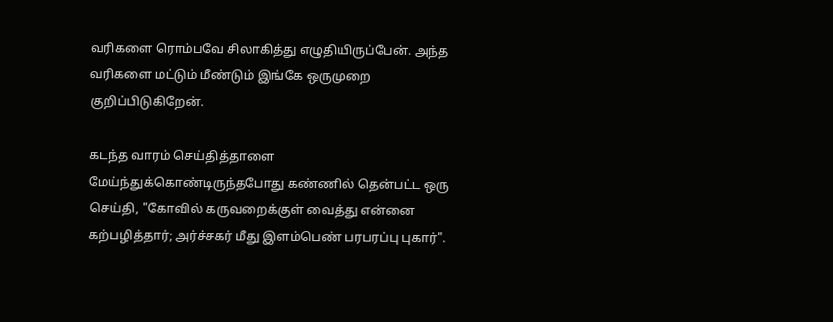வரிகளை ரொம்பவே சிலாகித்து எழுதியிருப்பேன். அந்த வரிகளை மட்டும் மீண்டும் இங்கே ஒருமுறை குறிப்பிடுகிறேன்.

கடந்த வாரம் செய்தித்தாளை மேய்ந்துக்கொண்டிருந்தபோது கண்ணில் தென்பட்ட ஒரு செய்தி, "கோவில் கருவறைக்குள் வைத்து என்னை கற்பழித்தார்; அர்ச்சகர் மீது இளம்பெண் பரபரப்பு புகார்".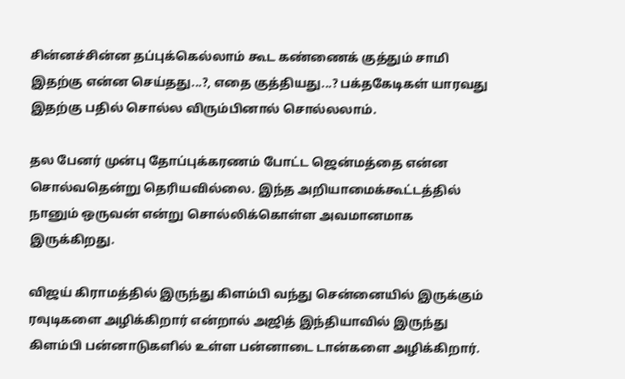சின்னச்சின்ன தப்புக்கெல்லாம் கூட கண்ணைக் குத்தும் சாமி இதற்கு என்ன செய்தது...?, எதை குத்தியது...? பக்தகேடிகள் யாரவது இதற்கு பதில் சொல்ல விரும்பினால் சொல்லலாம்.

தல பேனர் முன்பு தோப்புக்கரணம் போட்ட ஜென்மத்தை என்ன சொல்வதென்று தெரியவில்லை. இந்த அறியாமைக்கூட்டத்தில் நானும் ஒருவன் என்று சொல்லிக்கொள்ள அவமானமாக இருக்கிறது.

விஜய் கிராமத்தில் இருந்து கிளம்பி வந்து சென்னையில் இருக்கும் ரவுடிகளை அழிக்கிறார் என்றால் அஜித் இந்தியாவில் இருந்து கிளம்பி பன்னாடுகளில் உள்ள பன்னாடை டான்களை அழிக்கிறார்.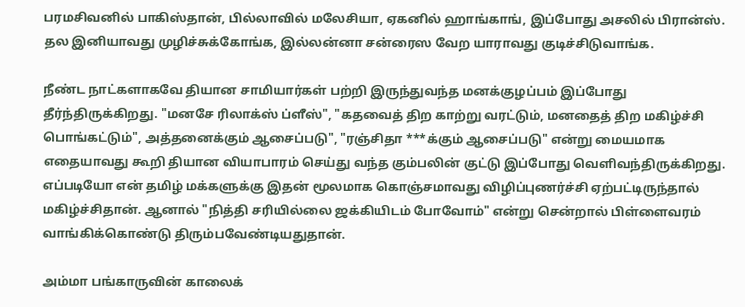பரமசிவனில் பாகிஸ்தான், பில்லாவில் மலேசியா, ஏகனில் ஹாங்காங், இப்போது அசலில் பிரான்ஸ். தல இனியாவது முழிச்சுக்கோங்க, இல்லன்னா சன்ரைஸ வேற யாராவது குடிச்சிடுவாங்க.

நீண்ட நாட்களாகவே தியான சாமியார்கள் பற்றி இருந்துவந்த மனக்குழப்பம் இப்போது தீர்ந்திருக்கிறது. "மனசே ரிலாக்ஸ் ப்ளீஸ்", "கதவைத் திற காற்று வரட்டும், மனதைத் திற மகிழ்ச்சி பொங்கட்டும்", அத்தனைக்கும் ஆசைப்படு", "ரஞ்சிதா ***க்கும் ஆசைப்படு" என்று மையமாக எதையாவது கூறி தியான வியாபாரம் செய்து வந்த கும்பலின் குட்டு இப்போது வெளிவந்திருக்கிறது. எப்படியோ என் தமிழ் மக்களுக்கு இதன் மூலமாக கொஞ்சமாவது விழிப்புணர்ச்சி ஏற்பட்டிருந்தால் மகிழ்ச்சிதான். ஆனால் "நித்தி சரியில்லை ஜக்கியிடம் போவோம்" என்று சென்றால் பிள்ளைவரம் வாங்கிக்கொண்டு திரும்பவேண்டியதுதான்.

அம்மா பங்காருவின் காலைக்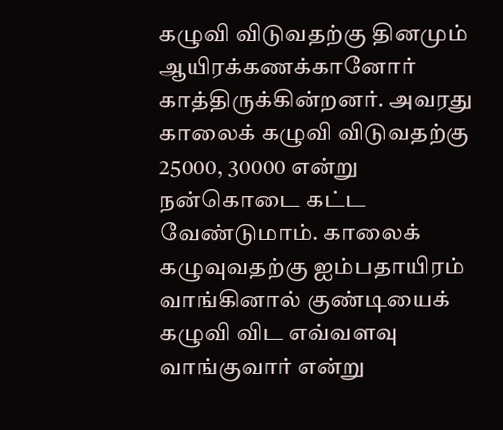கழுவி விடுவதற்கு தினமும் ஆயிரக்கணக்கானோர் காத்திருக்கின்றனர். அவரது காலைக் கழுவி விடுவதற்கு 25000, 30000 என்று நன்கொடை கட்ட வேண்டுமாம். காலைக் கழுவுவதற்கு ஐம்பதாயிரம் வாங்கினால் குண்டியைக் கழுவி விட எவ்வளவு வாங்குவார் என்று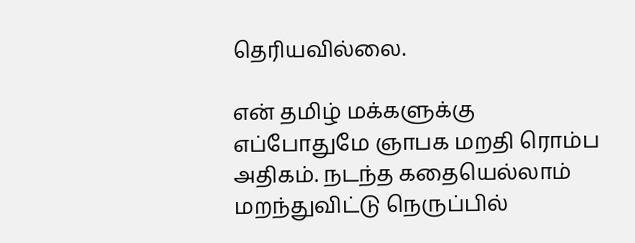தெரியவில்லை.

என் தமிழ் மக்களுக்கு எப்போதுமே ஞாபக மறதி ரொம்ப அதிகம். நடந்த கதையெல்லாம் மறந்துவிட்டு நெருப்பில்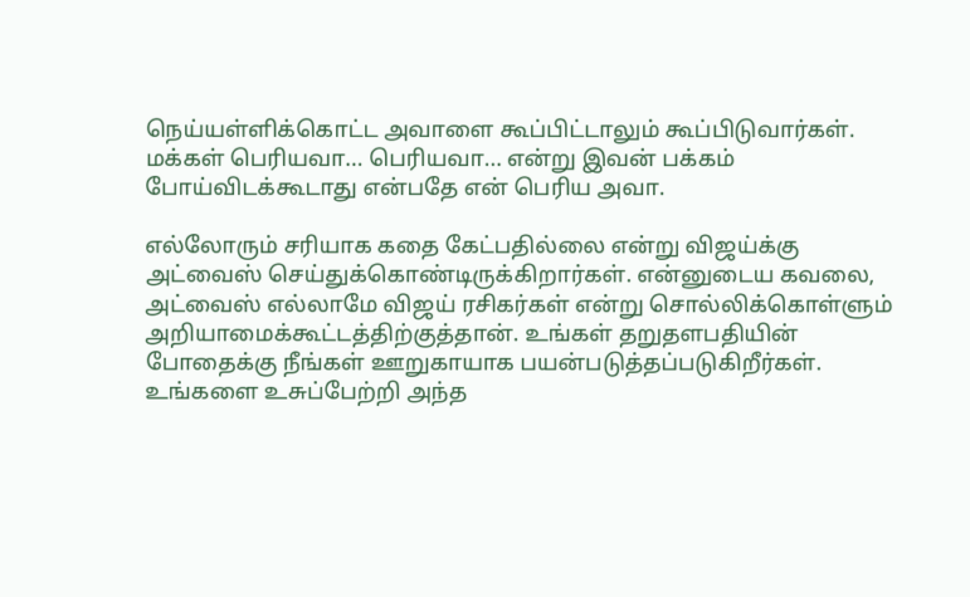நெய்யள்ளிக்கொட்ட அவாளை கூப்பிட்டாலும் கூப்பிடுவார்கள். மக்கள் பெரியவா... பெரியவா... என்று இவன் பக்கம் போய்விடக்கூடாது என்பதே என் பெரிய அவா.

எல்லோரும் சரியாக கதை கேட்பதில்லை என்று விஜய்க்கு அட்வைஸ் செய்துக்கொண்டிருக்கிறார்கள். என்னுடைய கவலை, அட்வைஸ் எல்லாமே விஜய் ரசிகர்கள் என்று சொல்லிக்கொள்ளும் அறியாமைக்கூட்டத்திற்குத்தான். உங்கள் தறுதளபதியின் போதைக்கு நீங்கள் ஊறுகாயாக பயன்படுத்தப்படுகிறீர்கள். உங்களை உசுப்பேற்றி அந்த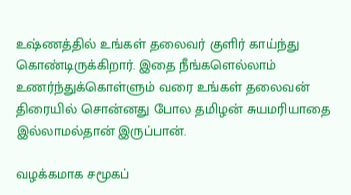உஷ்ணத்தில் உங்கள் தலைவர் குளிர் காய்ந்து கொண்டிருக்கிறார். இதை நீங்களெல்லாம் உணர்ந்துக்கொள்ளும் வரை உங்கள் தலைவன் திரையில் சொன்னது போல தமிழன் சுயமரியாதை இல்லாமல்தான் இருப்பான்.

வழக்கமாக சமூகப்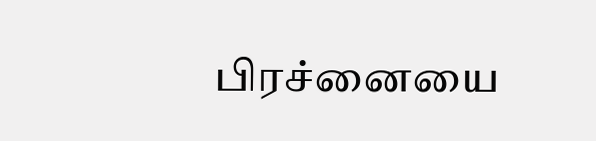பிரச்னையை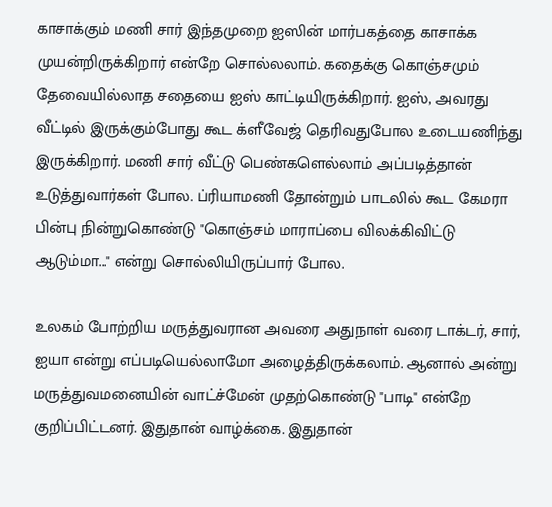காசாக்கும் மணி சார் இந்தமுறை ஐஸின் மார்பகத்தை காசாக்க முயன்றிருக்கிறார் என்றே சொல்லலாம். கதைக்கு கொஞ்சமும் தேவையில்லாத சதையை ஐஸ் காட்டியிருக்கிறார். ஐஸ், அவரது வீட்டில் இருக்கும்போது கூட க்ளீவேஜ் தெரிவதுபோல உடையணிந்து இருக்கிறார். மணி சார் வீட்டு பெண்களெல்லாம் அப்படித்தான் உடுத்துவார்கள் போல. ப்ரியாமணி தோன்றும் பாடலில் கூட கேமரா பின்பு நின்றுகொண்டு "கொஞ்சம் மாராப்பை விலக்கிவிட்டு ஆடும்மா..." என்று சொல்லியிருப்பார் போல.

உலகம் போற்றிய மருத்துவரான அவரை அதுநாள் வரை டாக்டர், சார், ஐயா என்று எப்படியெல்லாமோ அழைத்திருக்கலாம். ஆனால் அன்று மருத்துவமனையின் வாட்ச்மேன் முதற்கொண்டு "பாடி" என்றே குறிப்பிட்டனர். இதுதான் வாழ்க்கை. இதுதான்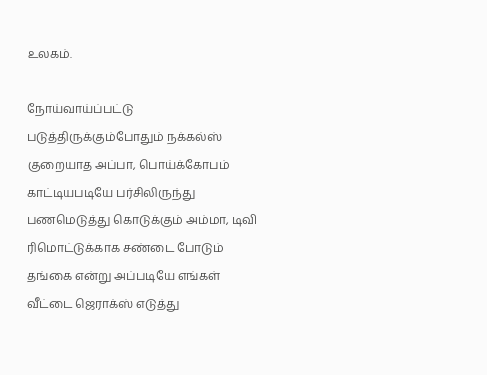உலகம்.

நோய்வாய்ப்பட்டு படுத்திருக்கும்போதும் நக்கல்ஸ் குறையாத அப்பா, பொய்க்கோபம் காட்டியபடியே பர்சிலிருந்து பணமெடுத்து கொடுக்கும் அம்மா, டிவி ரிமொட்டுக்காக சண்டை போடும் தங்கை என்று அப்படியே எங்கள் வீட்டை ஜெராக்ஸ் எடுத்து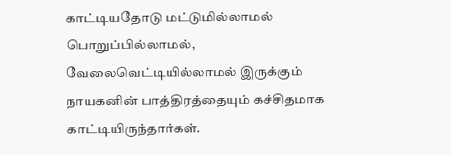காட்டியதோடு மட்டுமில்லாமல் பொறுப்பில்லாமல், வேலைவெட்டியில்லாமல் இருக்கும் நாயகனின் பாத்திரத்தையும் கச்சிதமாக காட்டியிருந்தார்கள்.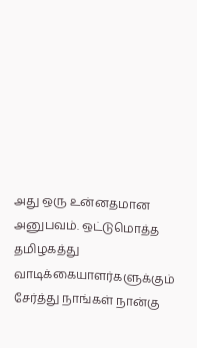அது ஒரு உன்னதமான அனுபவம். ஒட்டுமொத்த தமிழகத்து வாடிக்கையாளர்களுக்கும் சேர்த்து நாங்கள் நான்கு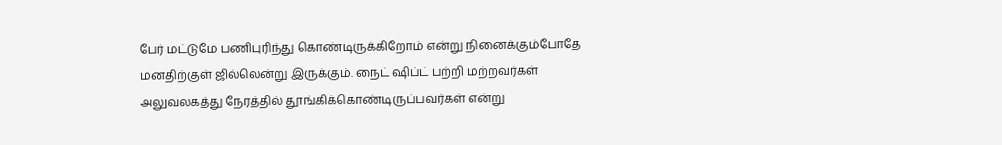பேர் மட்டுமே பணிபுரிந்து கொண்டிருக்கிறோம் என்று நினைக்கும்போதே மனதிற்குள் ஜில்லென்று இருக்கும். நைட் ஷிப்ட் பற்றி மற்றவர்கள் அலுவலகத்து நேரத்தில் தூங்கிக்கொண்டிருப்பவர்கள் என்று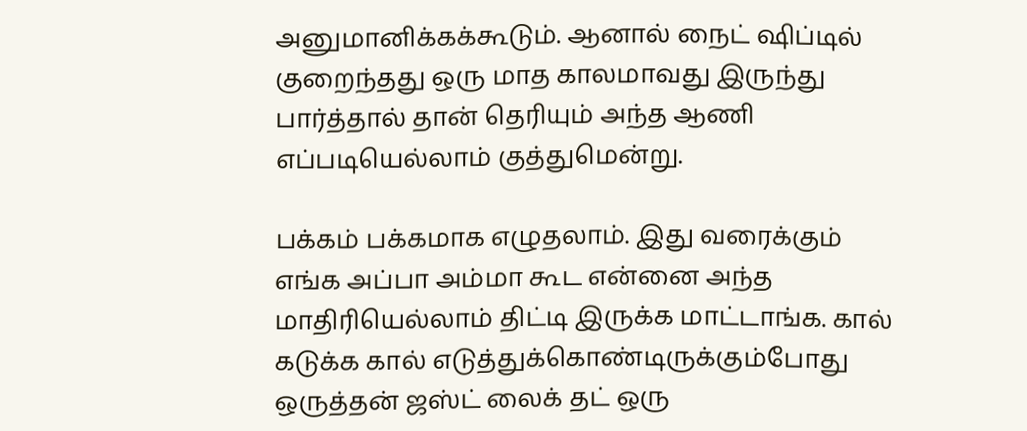அனுமானிக்கக்கூடும். ஆனால் நைட் ஷிப்டில் குறைந்தது ஒரு மாத காலமாவது இருந்து பார்த்தால் தான் தெரியும் அந்த ஆணி எப்படியெல்லாம் குத்துமென்று.

பக்கம் பக்கமாக எழுதலாம். இது வரைக்கும் எங்க அப்பா அம்மா கூட என்னை அந்த மாதிரியெல்லாம் திட்டி இருக்க மாட்டாங்க. கால் கடுக்க கால் எடுத்துக்கொண்டிருக்கும்போது ஒருத்தன் ஜஸ்ட் லைக் தட் ஒரு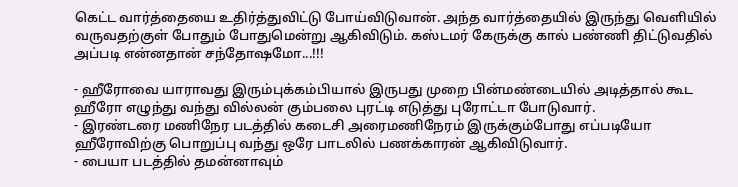கெட்ட வார்த்தையை உதிர்த்துவிட்டு போய்விடுவான். அந்த வார்த்தையில் இருந்து வெளியில் வருவதற்குள் போதும் போதுமென்று ஆகிவிடும். கஸ்டமர் கேருக்கு கால் பண்ணி திட்டுவதில் அப்படி என்னதான் சந்தோஷமோ...!!!

- ஹீரோவை யாராவது இரும்புக்கம்பியால் இருபது முறை பின்மண்டையில் அடித்தால் கூட ஹீரோ எழுந்து வந்து வில்லன் கும்பலை புரட்டி எடுத்து புரோட்டா போடுவார்.
- இரண்டரை மணிநேர படத்தில் கடைசி அரைமணிநேரம் இருக்கும்போது எப்படியோ ஹீரோவிற்கு பொறுப்பு வந்து ஒரே பாடலில் பணக்காரன் ஆகிவிடுவார்.
- பையா படத்தில் தமன்னாவும்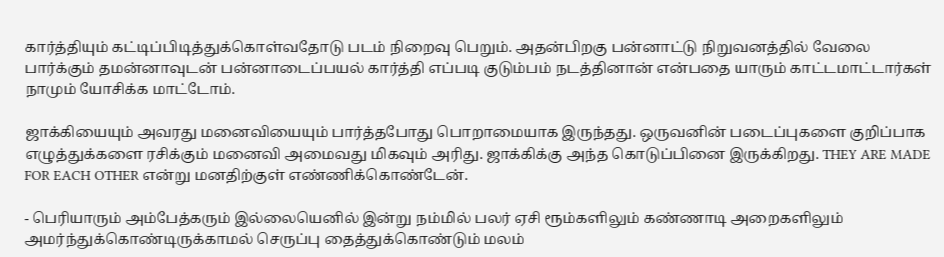கார்த்தியும் கட்டிப்பிடித்துக்கொள்வதோடு படம் நிறைவு பெறும். அதன்பிறகு பன்னாட்டு நிறுவனத்தில் வேலை பார்க்கும் தமன்னாவுடன் பன்னாடைப்பயல் கார்த்தி எப்படி குடும்பம் நடத்தினான் என்பதை யாரும் காட்டமாட்டார்கள் நாமும் யோசிக்க மாட்டோம்.

ஜாக்கியையும் அவரது மனைவியையும் பார்த்தபோது பொறாமையாக இருந்தது. ஒருவனின் படைப்புகளை குறிப்பாக எழுத்துக்களை ரசிக்கும் மனைவி அமைவது மிகவும் அரிது. ஜாக்கிக்கு அந்த கொடுப்பினை இருக்கிறது. THEY ARE MADE FOR EACH OTHER என்று மனதிற்குள் எண்ணிக்கொண்டேன்.

- பெரியாரும் அம்பேத்கரும் இல்லையெனில் இன்று நம்மில் பலர் ஏசி ரூம்களிலும் கண்ணாடி அறைகளிலும் அமர்ந்துக்கொண்டிருக்காமல் செருப்பு தைத்துக்கொண்டும் மலம்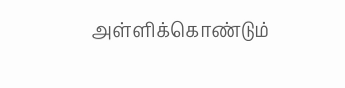அள்ளிக்கொண்டும்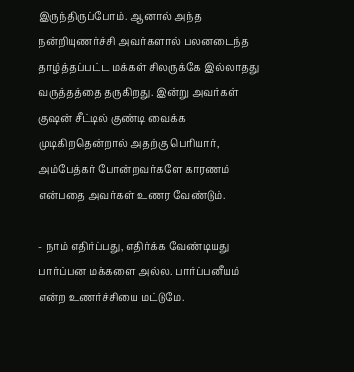இருந்திருப்போம். ஆனால் அந்த நன்றியுணர்ச்சி அவர்களால் பலனடைந்த தாழ்த்தப்பட்ட மக்கள் சிலருக்கே இல்லாதது வருத்தத்தை தருகிறது. இன்று அவர்கள் குஷன் சீட்டில் குண்டி வைக்க முடிகிறதென்றால் அதற்கு பெரியார், அம்பேத்கர் போன்றவர்களே காரணம் என்பதை அவர்கள் உணர வேண்டும்.

- நாம் எதிர்ப்பது, எதிர்க்க வேண்டியது பார்ப்பன மக்களை அல்ல. பார்ப்பனீயம் என்ற உணர்ச்சியை மட்டுமே.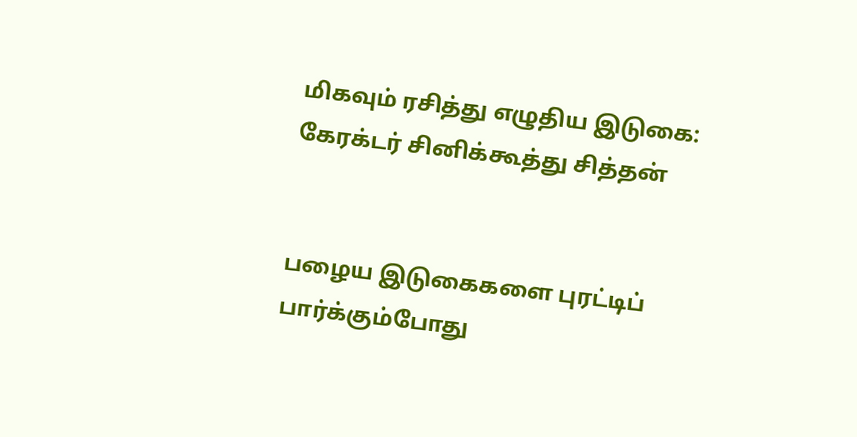மிகவும் ரசித்து எழுதிய இடுகை: கேரக்டர் சினிக்கூத்து சித்தன்


பழைய இடுகைகளை புரட்டிப் பார்க்கும்போது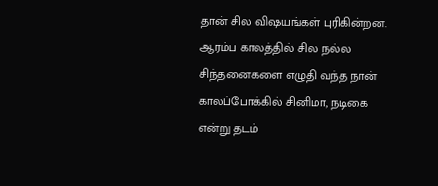தான் சில விஷயங்கள் புரிகின்றன. ஆரம்ப காலத்தில் சில நல்ல சிந்தனைகளை எழுதி வந்த நான் காலப்போக்கில் சினிமா, நடிகை என்று தடம்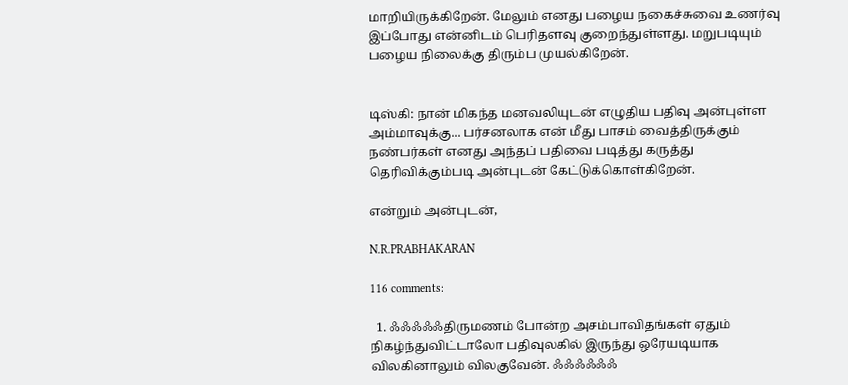மாறியிருக்கிறேன். மேலும் எனது பழைய நகைச்சுவை உணர்வு இப்போது என்னிடம் பெரிதளவு குறைந்துள்ளது. மறுபடியும் பழைய நிலைக்கு திரும்ப முயல்கிறேன்.


டிஸ்கி: நான் மிகந்த மனவலியுடன் எழுதிய பதிவு அன்புள்ள அம்மாவுக்கு... பர்சனலாக என் மீது பாசம் வைத்திருக்கும் நண்பர்கள் எனது அந்தப் பதிவை படித்து கருத்து தெரிவிக்கும்படி அன்புடன் கேட்டுக்கொள்கிறேன்.

என்றும் அன்புடன்,

N.R.PRABHAKARAN

116 comments:

  1. ஃஃஃஃஃதிருமணம் போன்ற அசம்பாவிதங்கள் ஏதும் நிகழ்ந்துவிட்டாலோ பதிவுலகில் இருந்து ஒரேயடியாக விலகினாலும் விலகுவேன். ஃஃஃஃஃஃ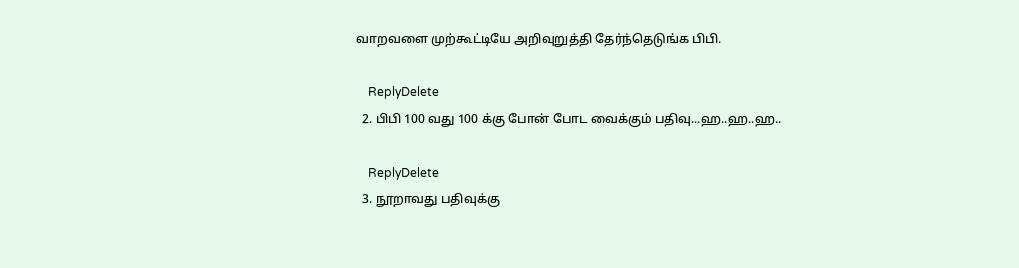வாறவளை முற்கூட்டியே அறிவுறுத்தி தேர்ந்தெடுங்க பிபி.

    ReplyDelete
  2. பிபி 100 வது 100 க்கு போன் போட வைக்கும் பதிவு...ஹ..ஹ..ஹ..

    ReplyDelete
  3. நூறாவது பதிவுக்கு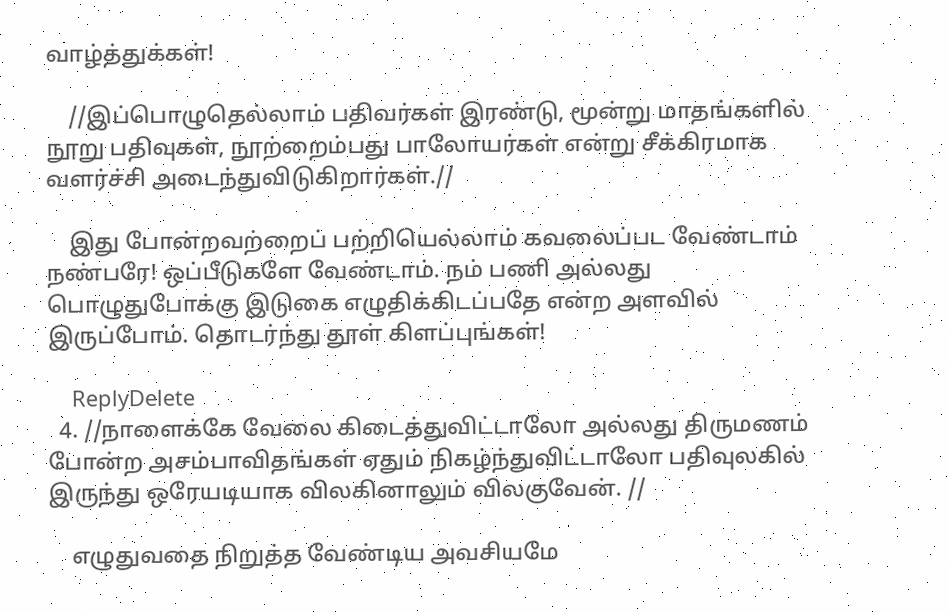வாழ்த்துக்கள்!

    //இப்பொழுதெல்லாம் பதிவர்கள் இரண்டு, மூன்று மாதங்களில் நூறு பதிவுகள், நூற்றைம்பது பாலோயர்கள் என்று சீக்கிரமாக வளர்ச்சி அடைந்துவிடுகிறார்கள்.//

    இது போன்றவற்றைப் பற்றியெல்லாம் கவலைப்பட வேண்டாம் நண்பரே! ஒப்பீடுகளே வேண்டாம். நம் பணி அல்லது பொழுதுபோக்கு இடுகை எழுதிக்கிடப்பதே என்ற அளவில் இருப்போம். தொடர்ந்து தூள் கிளப்புங்கள்!

    ReplyDelete
  4. //நாளைக்கே வேலை கிடைத்துவிட்டாலோ அல்லது திருமணம் போன்ற அசம்பாவிதங்கள் ஏதும் நிகழ்ந்துவிட்டாலோ பதிவுலகில் இருந்து ஒரேயடியாக விலகினாலும் விலகுவேன். //

    எழுதுவதை நிறுத்த வேண்டிய அவசியமே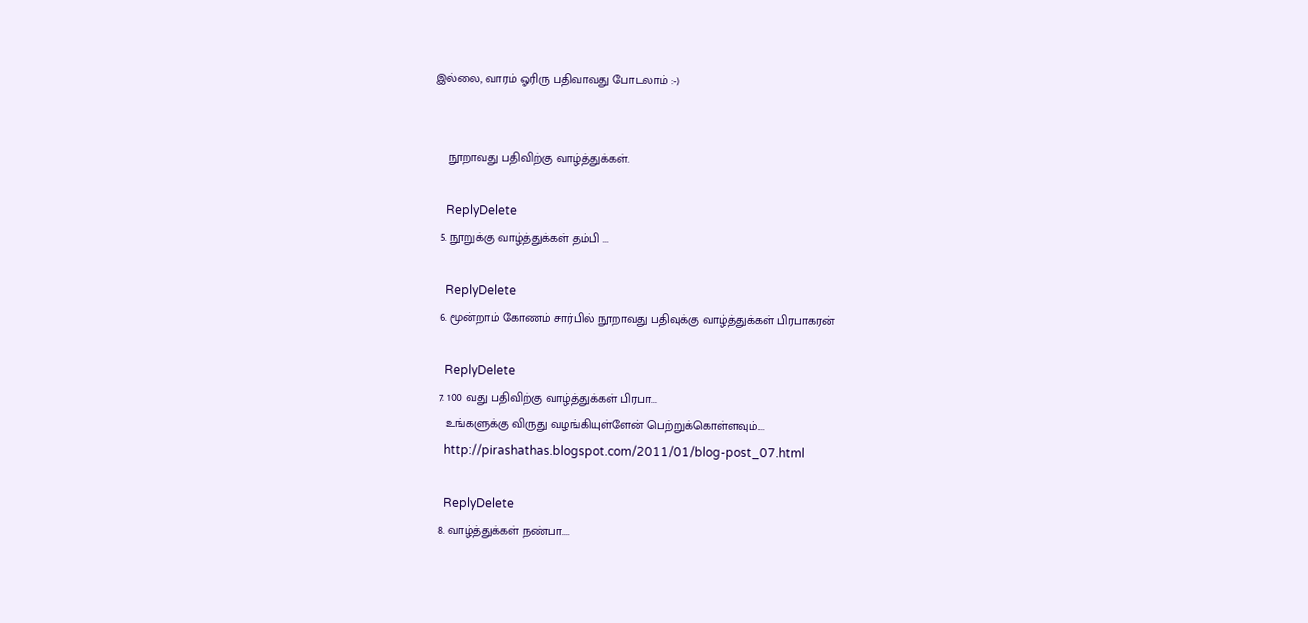இல்லை, வாரம் ஓரிரு பதிவாவது போடலாம் :-)


    நூறாவது பதிவிற்கு வாழ்த்துக்கள்.

    ReplyDelete
  5. நூறுக்கு வாழ்த்துக்கள் தம்பி ...

    ReplyDelete
  6. மூன்றாம் கோணம் சார்பில் நூறாவது பதிவுக்கு வாழ்த்துக்கள் பிரபாகரன்

    ReplyDelete
  7. 100 வது பதிவிற்கு வாழ்த்துக்கள் பிரபா...
    உங்களுக்கு விருது வழங்கியுள்ளேன் பெற்றுக்கொள்ளவும்....
    http://pirashathas.blogspot.com/2011/01/blog-post_07.html

    ReplyDelete
  8. வாழ்த்துக்கள் நண்பா....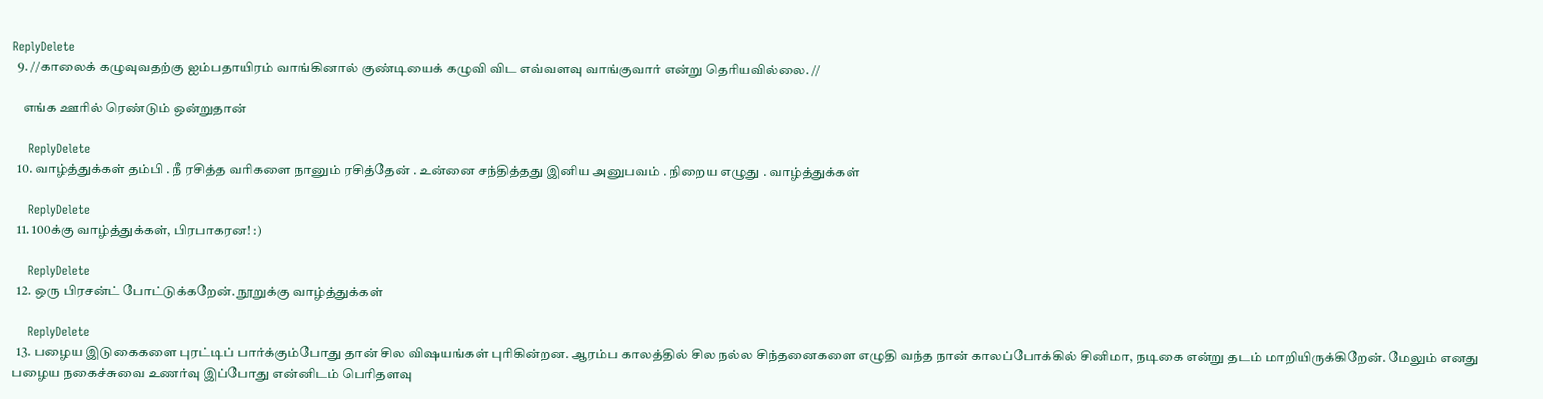ReplyDelete
  9. //காலைக் கழுவுவதற்கு ஐம்பதாயிரம் வாங்கினால் குண்டியைக் கழுவி விட எவ்வளவு வாங்குவார் என்று தெரியவில்லை. //

    எங்க ஊரில் ரெண்டும் ஒன்றுதான்

    ReplyDelete
  10. வாழ்த்துக்கள் தம்பி . நீ ரசித்த வரிகளை நானும் ரசித்தேன் . உன்னை சந்தித்தது இனிய அனுபவம் . நிறைய எழுது . வாழ்த்துக்கள்

    ReplyDelete
  11. 100க்கு வாழ்த்துக்கள், பிரபாகரன! :)

    ReplyDelete
  12. ஒரு பிரசன்ட் போட்டுக்கறேன். நூறுக்கு வாழ்த்துக்கள்

    ReplyDelete
  13. பழைய இடுகைகளை புரட்டிப் பார்க்கும்போது தான் சில விஷயங்கள் புரிகின்றன. ஆரம்ப காலத்தில் சில நல்ல சிந்தனைகளை எழுதி வந்த நான் காலப்போக்கில் சினிமா, நடிகை என்று தடம் மாறியிருக்கிறேன். மேலும் எனது பழைய நகைச்சுவை உணர்வு இப்போது என்னிடம் பெரிதளவு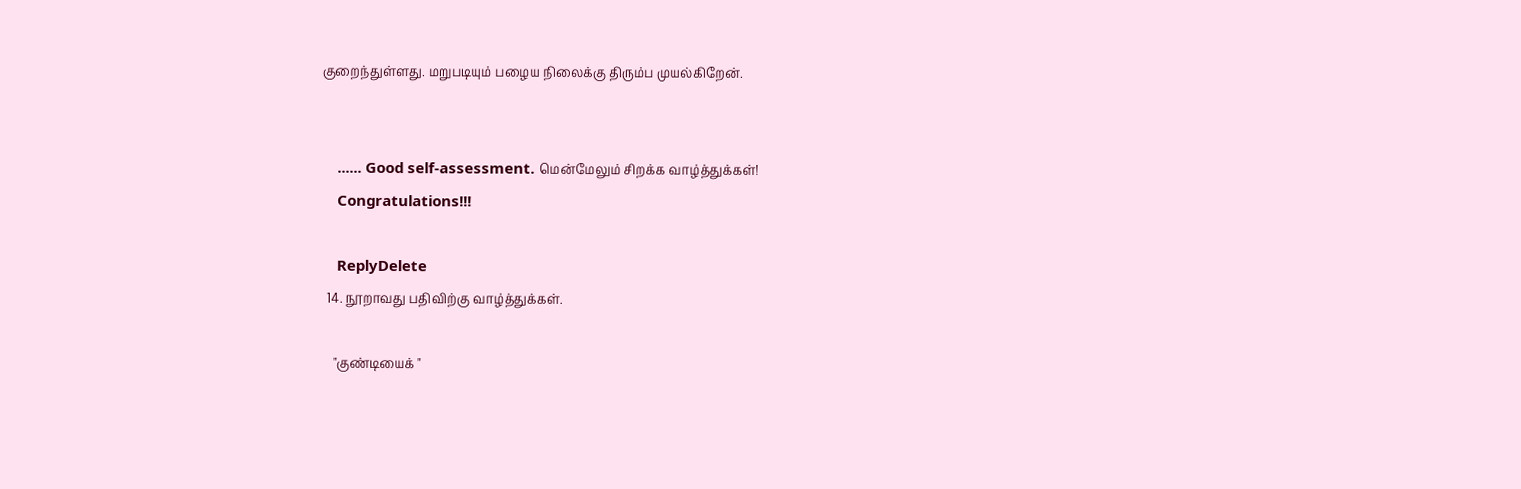குறைந்துள்ளது. மறுபடியும் பழைய நிலைக்கு திரும்ப முயல்கிறேன்.


    ...... Good self-assessment. மென்மேலும் சிறக்க வாழ்த்துக்கள்!
    Congratulations!!!

    ReplyDelete
  14. நூறாவது பதிவிற்கு வாழ்த்துக்கள்.

    "குண்டியைக் "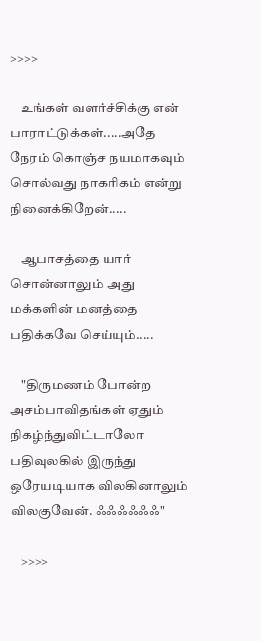>>>>

    உங்கள் வளர்ச்சிக்கு என் பாராட்டுக்கள்.....அதே நேரம் கொஞ்ச நயமாகவும் சொல்வது நாகரிகம் என்று நினைக்கிறேன்.....

    ஆபாசத்தை யார் சொன்னாலும் அது மக்களின் மனத்தை பதிக்கவே செய்யும்.....

    "திருமணம் போன்ற அசம்பாவிதங்கள் ஏதும் நிகழ்ந்துவிட்டாலோ பதிவுலகில் இருந்து ஒரேயடியாக விலகினாலும் விலகுவேன். ஃஃஃஃஃஃ"

    >>>>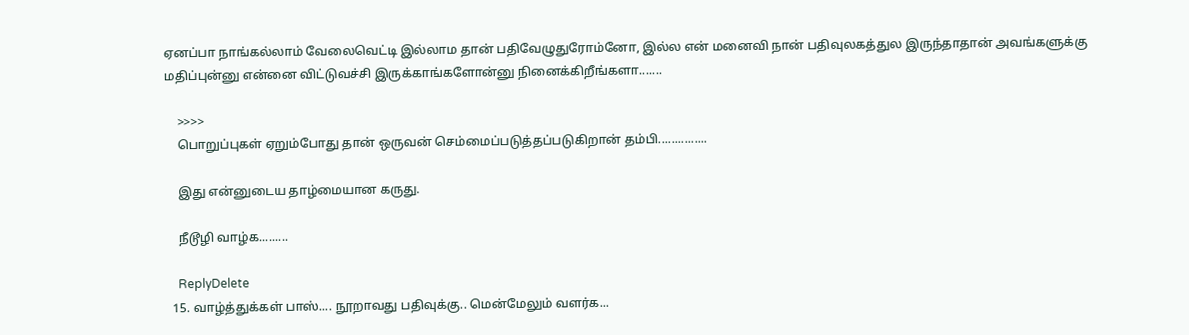ஏனப்பா நாங்கல்லாம் வேலைவெட்டி இல்லாம தான் பதிவேழுதுரோம்னோ, இல்ல என் மனைவி நான் பதிவுலகத்துல இருந்தாதான் அவங்களுக்கு மதிப்புன்னு என்னை விட்டுவச்சி இருக்காங்களோன்னு நினைக்கிறீங்களா.......

    >>>>
    பொறுப்புகள் ஏறும்போது தான் ஒருவன் செம்மைப்படுத்தப்படுகிறான் தம்பி...............

    இது என்னுடைய தாழ்மையான கருது.

    நீடூழி வாழ்க.........

    ReplyDelete
  15. வாழ்த்துக்கள் பாஸ்.... நூறாவது பதிவுக்கு.. மென்மேலும் வளர்க...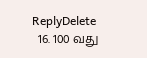ReplyDelete
  16. 100 வது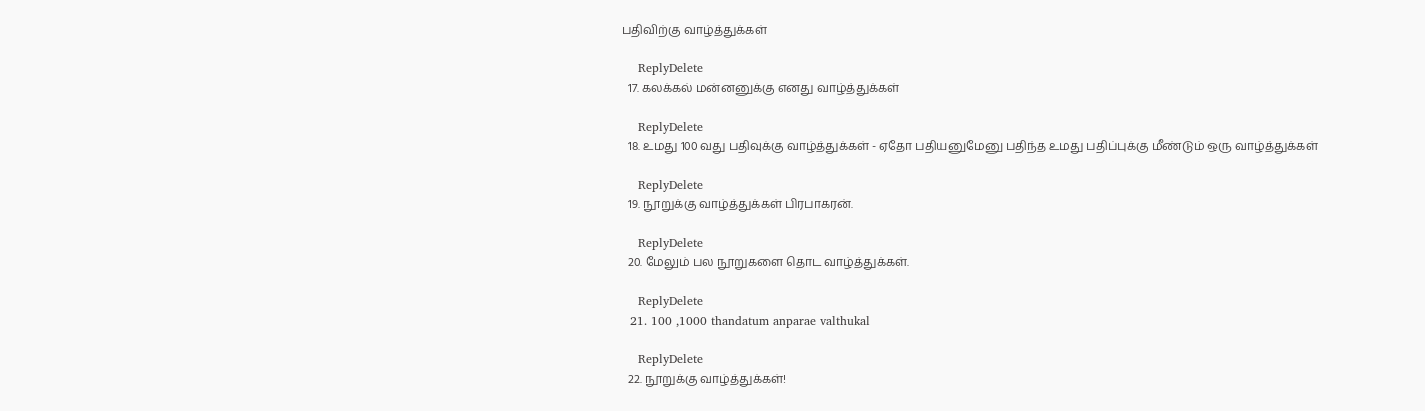பதிவிற்கு வாழ்த்துக்கள்

    ReplyDelete
  17. கலக்கல் மன்னனுக்கு எனது வாழ்த்துக்கள்

    ReplyDelete
  18. உமது 100 வது பதிவுக்கு வாழ்த்துக்கள் - ஏதோ பதியனுமேனு பதிந்த உமது பதிப்புக்கு மீண்டும் ஒரு வாழ்த்துக்கள்

    ReplyDelete
  19. நூறுக்கு வாழ்த்துக்கள் பிரபாகரன்.

    ReplyDelete
  20. மேலும் பல நூறுகளை தொட வாழ்த்துக்கள்.

    ReplyDelete
  21. 100 ,1000 thandatum anparae valthukal

    ReplyDelete
  22. நூறுக்கு வாழ்த்துக்கள்!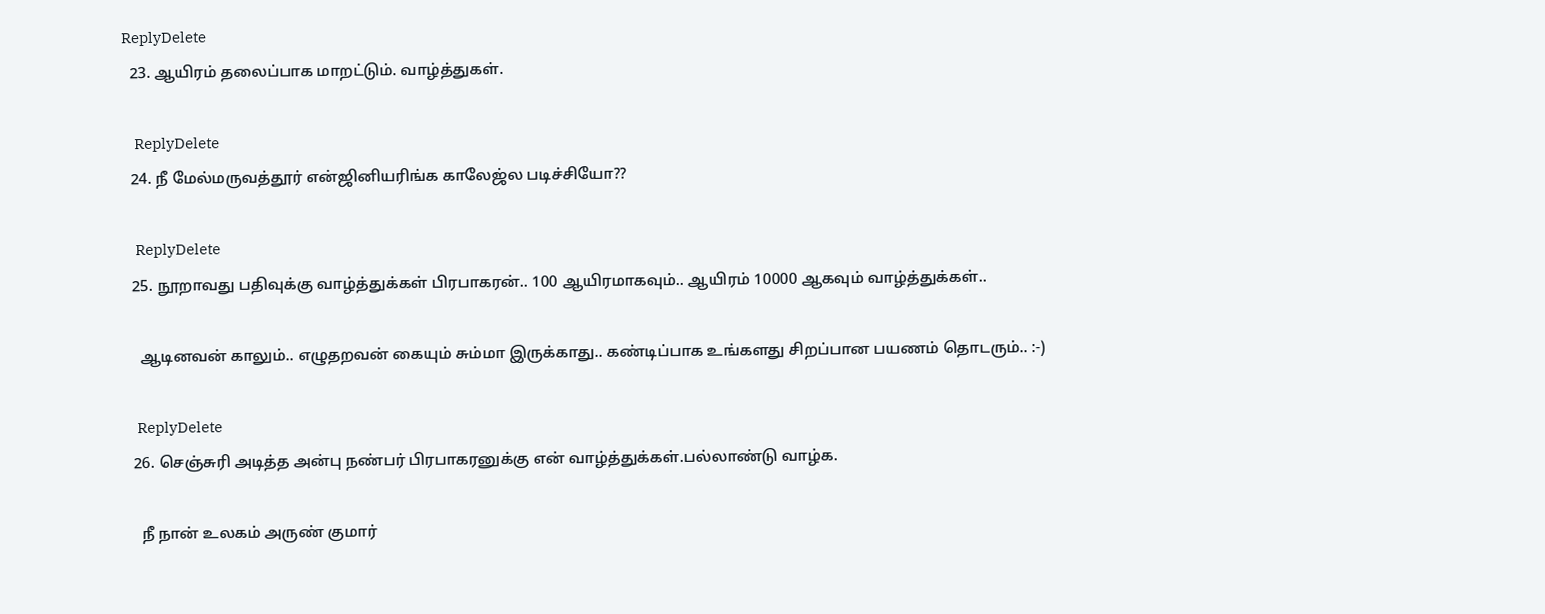ReplyDelete
  23. ஆயிரம் தலைப்பாக மாறட்டும். வாழ்த்துகள்.

    ReplyDelete
  24. நீ மேல்மருவத்தூர் என்ஜினியரிங்க காலேஜ்ல படிச்சியோ??

    ReplyDelete
  25. நூறாவது பதிவுக்கு வாழ்த்துக்கள் பிரபாகரன்.. 100 ஆயிரமாகவும்.. ஆயிரம் 10000 ஆகவும் வாழ்த்துக்கள்..

    ஆடினவன் காலும்.. எழுதறவன் கையும் சும்மா இருக்காது.. கண்டிப்பாக உங்களது சிறப்பான பயணம் தொடரும்.. :-)

    ReplyDelete
  26. செஞ்சுரி அடித்த அன்பு நண்பர் பிரபாகரனுக்கு என் வாழ்த்துக்கள்.பல்லாண்டு வாழ்க.

    நீ நான் உலகம் அருண் குமார்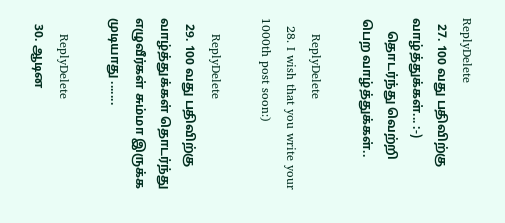ReplyDelete
  27. 100 வது பதிவிற்கு வாழ்த்துக்கள்... :-)
    தொடர்ந்து வெற்றி பெற வாழ்த்துக்கள்..

    ReplyDelete
  28. I wish that you write your 1000th post soon:)

    ReplyDelete
  29. 100 வது பதிவிற்கு வாழ்த்துக்கள் தொடர்ந்து எழுவீர்கள் சும்மா இருக்க முடியாது .......

    ReplyDelete
  30. ஆடின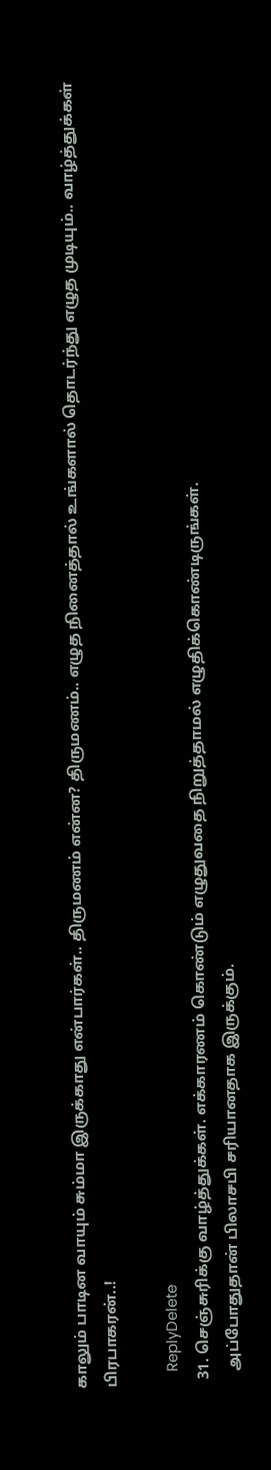காலும் பாடின வாயும் சும்மா இருக்காது என்பார்கள்.. திருமணம் என்ன? திருமணம்.. எழுத நினைத்தால் உங்களால் தொடர்ந்து எழுத முடியும்.. வாழ்த்துக்கள் பிரபாகரன்..!

    ReplyDelete
  31. செஞ்சுரிக்கு வாழ்த்துக்கள். எக்காரணம் கொண்டும் எழுதுவதை நிறுத்தாமல் எழுதிக்கொண்டிருங்கள்.
    அப்போதுதான் பிலாசபி சரியானதாக இருக்கும்.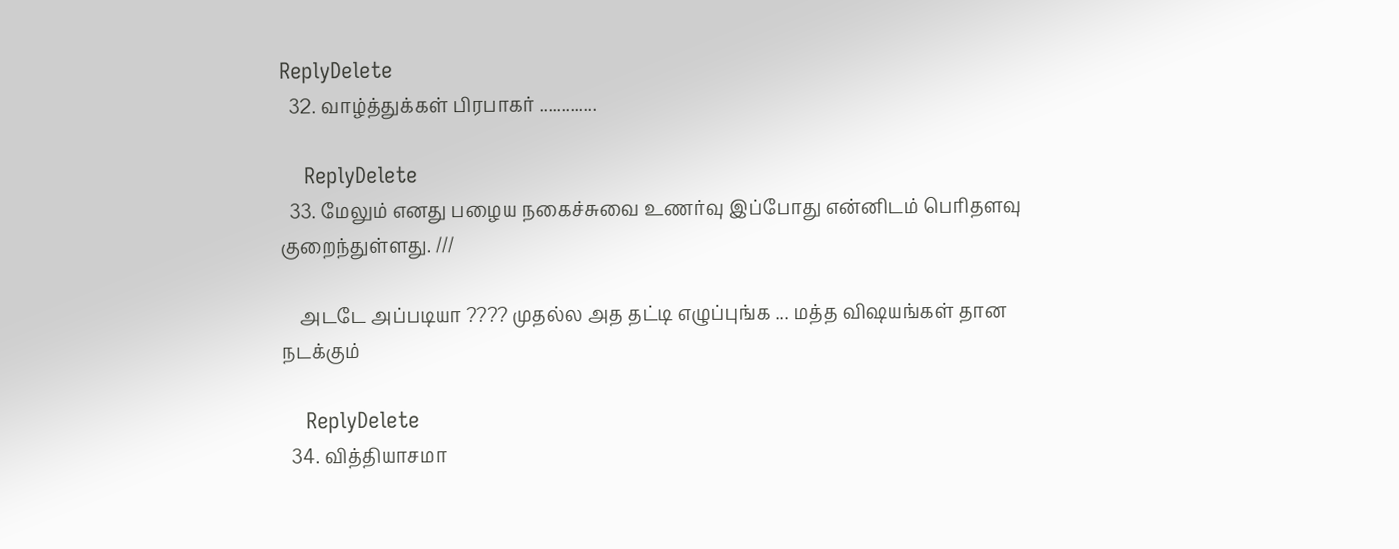ReplyDelete
  32. வாழ்த்துக்கள் பிரபாகர் .............

    ReplyDelete
  33. மேலும் எனது பழைய நகைச்சுவை உணர்வு இப்போது என்னிடம் பெரிதளவு குறைந்துள்ளது. ///

    அடடே அப்படியா ???? முதல்ல அத தட்டி எழுப்புங்க ... மத்த விஷயங்கள் தான நடக்கும்

    ReplyDelete
  34. வித்தியாசமா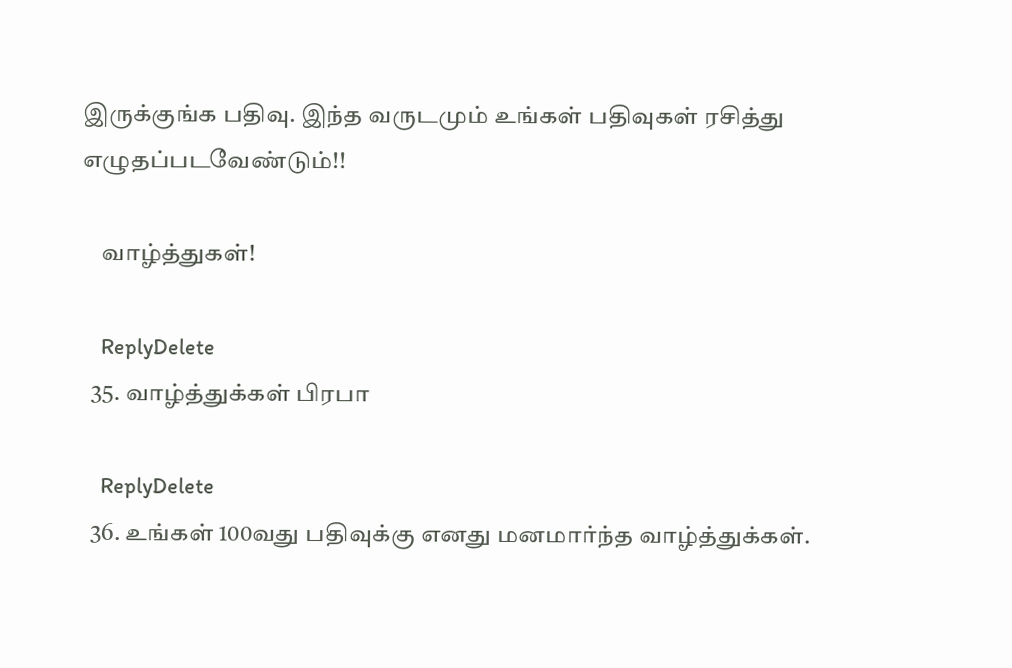இருக்குங்க பதிவு. இந்த வருடமும் உங்கள் பதிவுகள் ரசித்து எழுதப்படவேண்டும்!!

    வாழ்த்துகள்!

    ReplyDelete
  35. வாழ்த்துக்கள் பிரபா

    ReplyDelete
  36. உங்கள் 100வது பதிவுக்கு எனது மனமார்ந்த வாழ்த்துக்கள்.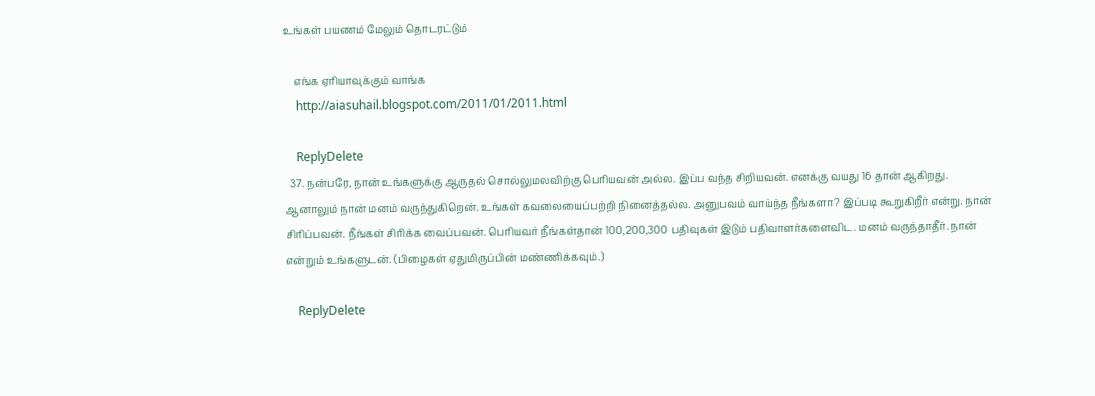உங்கள் பயணம் மேலும் தொடரட்டும்

    எங்க ஏரியாவுக்கும் வாங்க
    http://aiasuhail.blogspot.com/2011/01/2011.html

    ReplyDelete
  37. நன்பரே, நான் உங்களுக்கு ஆருதல் சொல்லுமலவிற்கு பெரியவன் அல்ல. இப்ப வந்த சிறியவன். எனக்கு வயது 16 தான் ஆகிறது. ஆனாலும் நான் மனம் வருந்துகிறென். உங்கள் கவலையைப்பற்றி நினைத்தல்ல. அனுபவம் வாய்ந்த நீங்களா? இப்படி கூறுகிறீர் என்று. நான் சிரிப்பவன். நீங்கள் சிரிக்க வைப்பவன். பெரியவர் நீங்கள்தான் 100,200,300 பதிவுகள் இடும் பதிவாளர்களைவிட. மனம் வருந்தாதீர். நான் என்றும் உங்களுடன். (பிழைகள் ஏதுமிருப்பின் மண்ணிக்கவும்.)

    ReplyDelete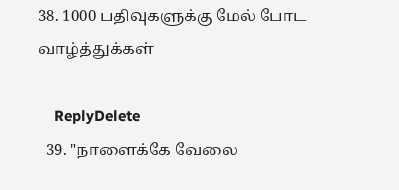38. 1000 பதிவுகளுக்கு மேல் போட வாழ்த்துக்கள்

    ReplyDelete
  39. "நாளைக்கே வேலை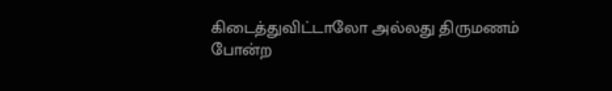கிடைத்துவிட்டாலோ அல்லது திருமணம் போன்ற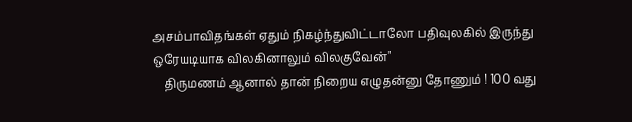அசம்பாவிதங்கள் ஏதும் நிகழ்ந்துவிட்டாலோ பதிவுலகில் இருந்து ஒரேயடியாக விலகினாலும் விலகுவேன்"
    திருமணம் ஆனால் தான் நிறைய எழுதன்னு தோணும் ! 100 வது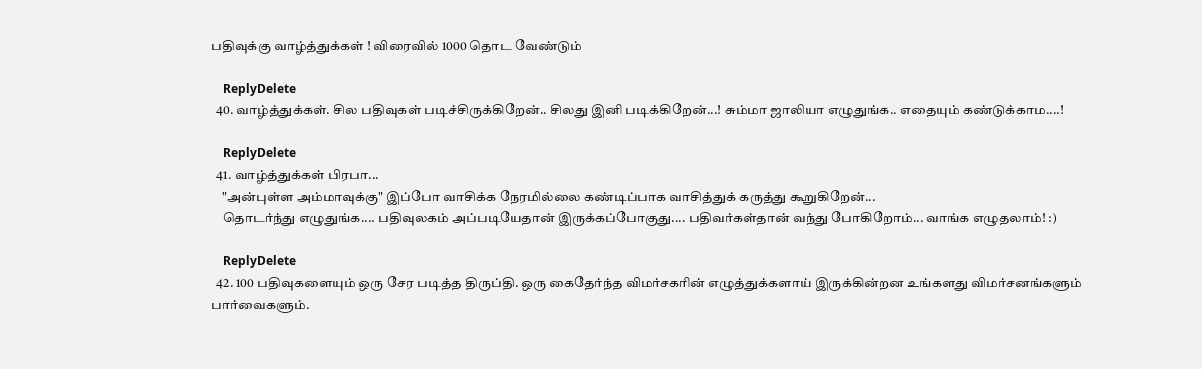பதிவுக்கு வாழ்த்துக்கள் ! விரைவில் 1000 தொட வேண்டும்

    ReplyDelete
  40. வாழ்த்துக்கள். சில பதிவுகள் படிச்சிருக்கிறேன்.. சிலது இனி படிக்கிறேன்...! சும்மா ஜாலியா எழுதுங்க.. எதையும் கண்டுக்காம....!

    ReplyDelete
  41. வாழ்த்துக்கள் பிரபா...
    "அன்புள்ள அம்மாவுக்கு" இப்போ வாசிக்க நேரமில்லை கண்டிப்பாக வாசித்துக் கருத்து கூறுகிறேன்...
    தொடர்ந்து எழுதுங்க.... பதிவுலகம் அப்படியேதான் இருக்கப்போகுது.... பதிவர்கள்தான் வந்து போகிறோம்... வாங்க எழுதலாம்! :)

    ReplyDelete
  42. 100 பதிவுகளையும் ஒரு சேர படித்த திருப்தி. ஒரு கைதேர்ந்த விமர்சகரின் எழுத்துக்களாய் இருக்கின்றன உங்களது விமர்சனங்களும் பார்வைகளும்.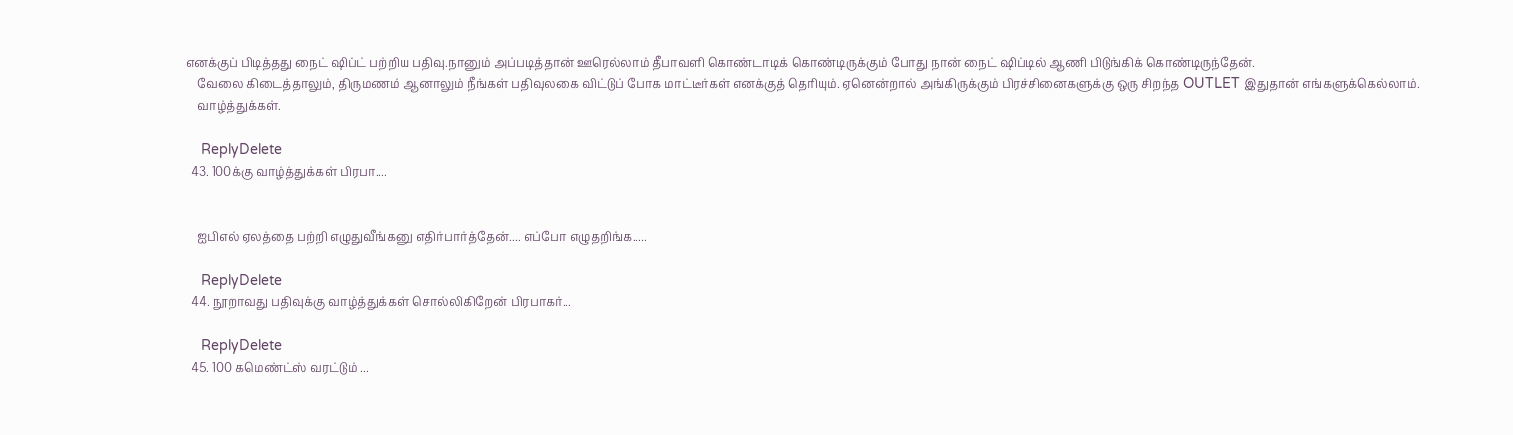எனக்குப் பிடித்தது நைட் ஷிப்ட் பற்றிய பதிவு.நானும் அப்படித்தான் ஊரெல்லாம் தீபாவளி கொண்டாடிக் கொண்டிருக்கும் போது நான் நைட் ஷிப்டில் ஆணி பிடுங்கிக் கொண்டிருந்தேன்.
    வேலை கிடைத்தாலும், திருமணம் ஆனாலும் நீங்கள் பதிவுலகை விட்டுப் போக மாட்டீர்கள் எனக்குத் தெரியும். ஏனென்றால் அங்கிருக்கும் பிரச்சினைகளுக்கு ஒரு சிறந்த OUTLET இதுதான் எங்களுக்கெல்லாம்.
    வாழ்த்துக்கள்.

    ReplyDelete
  43. 100க்கு வாழ்த்துக்கள் பிரபா....


    ஐபிஎல் ஏலத்தை பற்றி எழுதுவீங்கனு எதிர்பார்த்தேன்.... எப்போ எழுதறிங்க.....

    ReplyDelete
  44. நூறாவது பதிவுக்கு வாழ்த்துக்கள் சொல்லிகிறேன் பிரபாகர்...

    ReplyDelete
  45. 100 கமெண்ட்ஸ் வரட்டும் ...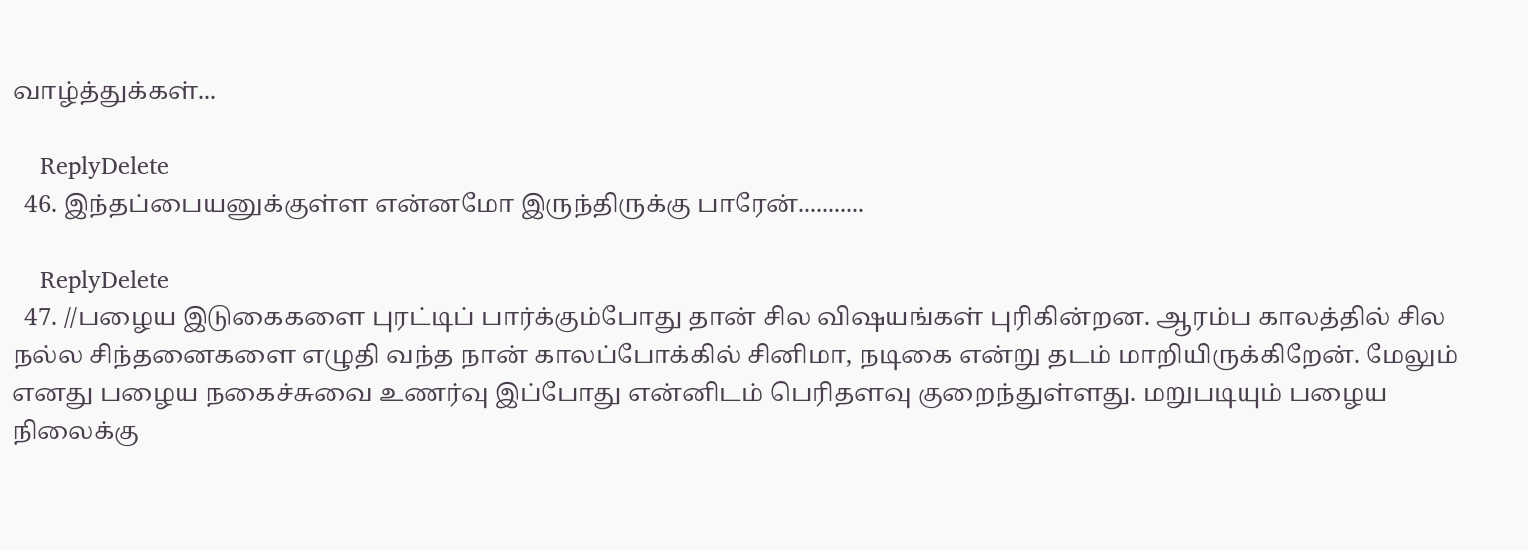வாழ்த்துக்கள்...

    ReplyDelete
  46. இந்தப்பையனுக்குள்ள என்னமோ இருந்திருக்கு பாரேன்...........

    ReplyDelete
  47. //பழைய இடுகைகளை புரட்டிப் பார்க்கும்போது தான் சில விஷயங்கள் புரிகின்றன. ஆரம்ப காலத்தில் சில நல்ல சிந்தனைகளை எழுதி வந்த நான் காலப்போக்கில் சினிமா, நடிகை என்று தடம் மாறியிருக்கிறேன். மேலும் எனது பழைய நகைச்சுவை உணர்வு இப்போது என்னிடம் பெரிதளவு குறைந்துள்ளது. மறுபடியும் பழைய நிலைக்கு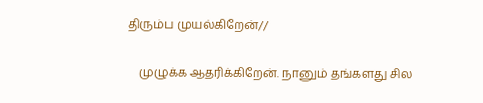திரும்ப முயல்கிறேன்//

    முழுக்க ஆதரிக்கிறேன். நானும் தங்களது சில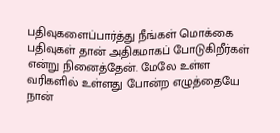பதிவுகளைப்பார்த்து நீங்கள் மொக்கை பதிவுகள் தான் அதிகமாகப் போடுகிறீர்கள் என்று நினைத்தேன். மேலே உள்ள வரிகளில் உள்ளது போன்ற எழுத்தையே நான்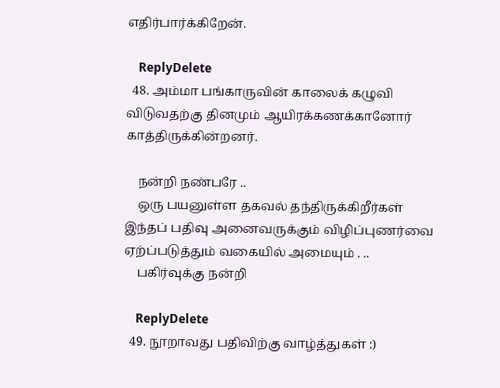எதிர்பார்க்கிறேன்.

    ReplyDelete
  48. அம்மா பங்காருவின் காலைக் கழுவி விடுவதற்கு தினமும் ஆயிரக்கணக்கானோர் காத்திருக்கின்றனர்.

    நன்றி நண்பரே ..
    ஒரு பயனுள்ள தகவல் தந்திருக்கிறீர்கள் இந்தப் பதிவு அனைவருக்கும் விழிப்புணர்வை ஏற்ப்படுத்தும் வகையில் அமையும் . ..
    பகிர்வுக்கு நன்றி

    ReplyDelete
  49. நூறாவது பதிவிற்கு வாழ்த்துகள் :)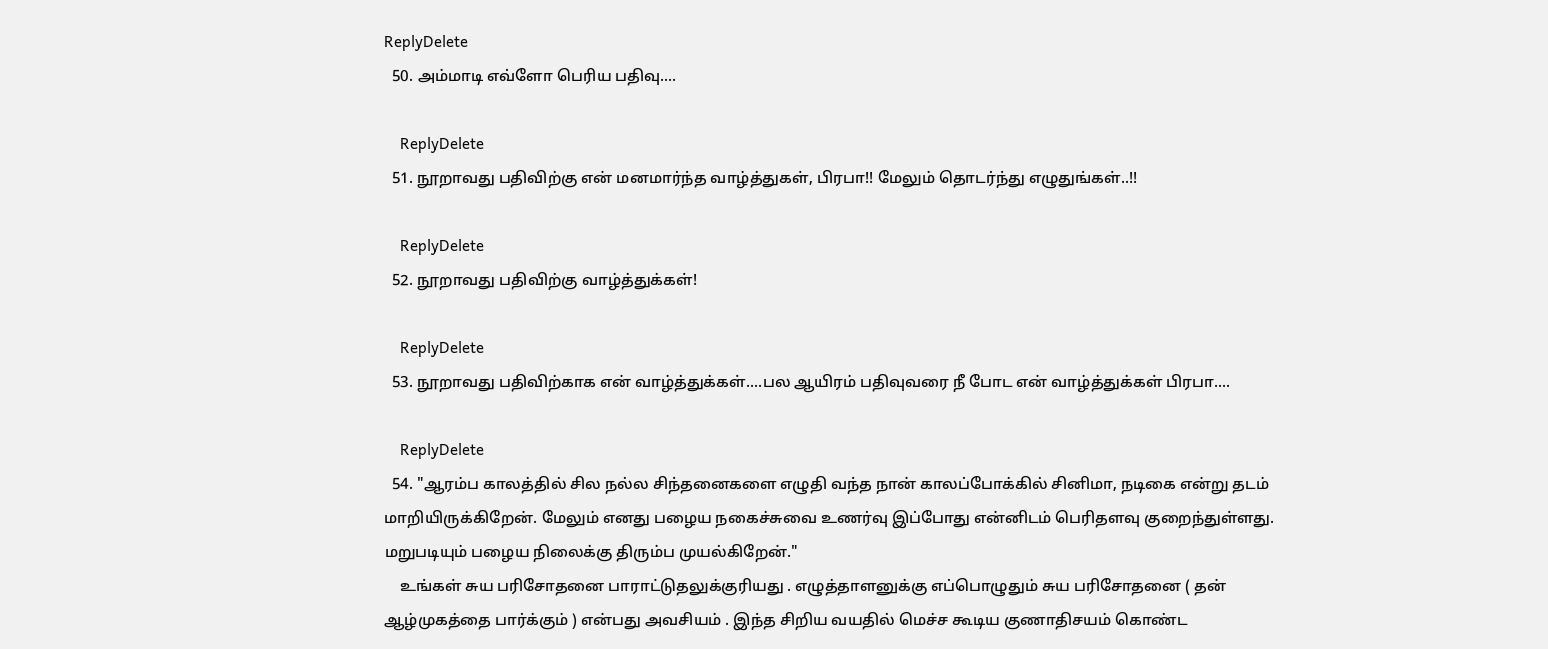ReplyDelete
  50. அம்மாடி எவ்ளோ பெரிய பதிவு....

    ReplyDelete
  51. நூறாவது பதிவிற்கு என் மனமார்ந்த வாழ்த்துகள், பிரபா!! மேலும் தொடர்ந்து எழுதுங்கள்..!!

    ReplyDelete
  52. நூறாவது பதிவிற்கு வாழ்த்துக்கள்!

    ReplyDelete
  53. நூறாவது பதிவிற்காக என் வாழ்த்துக்கள்....பல ஆயிரம் பதிவுவரை நீ போட என் வாழ்த்துக்கள் பிரபா....

    ReplyDelete
  54. "ஆரம்ப காலத்தில் சில நல்ல சிந்தனைகளை எழுதி வந்த நான் காலப்போக்கில் சினிமா, நடிகை என்று தடம் மாறியிருக்கிறேன். மேலும் எனது பழைய நகைச்சுவை உணர்வு இப்போது என்னிடம் பெரிதளவு குறைந்துள்ளது. மறுபடியும் பழைய நிலைக்கு திரும்ப முயல்கிறேன்."
    உங்கள் சுய பரிசோதனை பாராட்டுதலுக்குரியது . எழுத்தாளனுக்கு எப்பொழுதும் சுய பரிசோதனை ( தன் ஆழ்முகத்தை பார்க்கும் ) என்பது அவசியம் . இந்த சிறிய வயதில் மெச்ச கூடிய குணாதிசயம் கொண்ட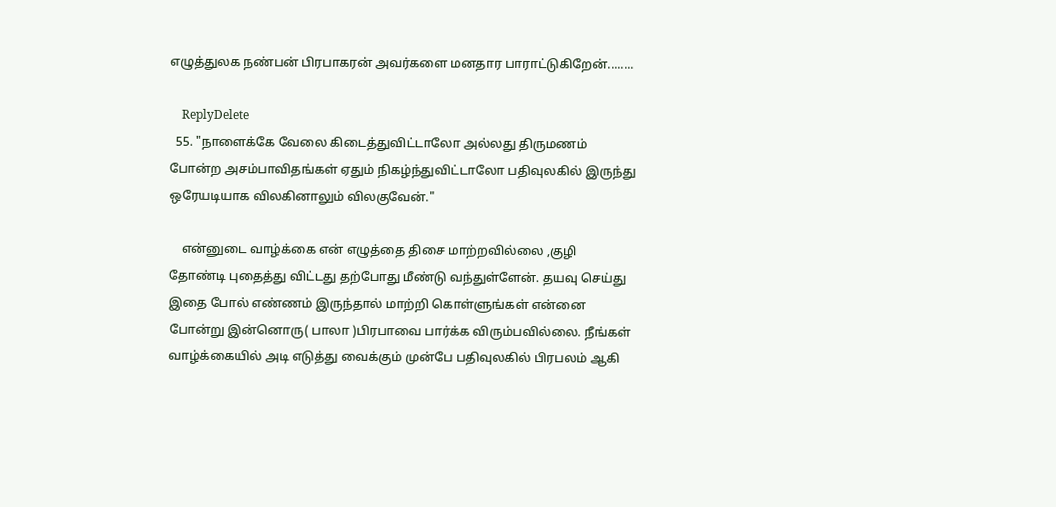எழுத்துலக நண்பன் பிரபாகரன் அவர்களை மனதார பாராட்டுகிறேன்........

    ReplyDelete
  55. "நாளைக்கே வேலை கிடைத்துவிட்டாலோ அல்லது திருமணம் போன்ற அசம்பாவிதங்கள் ஏதும் நிகழ்ந்துவிட்டாலோ பதிவுலகில் இருந்து ஒரேயடியாக விலகினாலும் விலகுவேன்."

    என்னுடை வாழ்க்கை என் எழுத்தை திசை மாற்றவில்லை ,குழி தோண்டி புதைத்து விட்டது தற்போது மீண்டு வந்துள்ளேன். தயவு செய்து இதை போல் எண்ணம் இருந்தால் மாற்றி கொள்ளுங்கள் என்னை போன்று இன்னொரு( பாலா )பிரபாவை பார்க்க விரும்பவில்லை. நீங்கள் வாழ்க்கையில் அடி எடுத்து வைக்கும் முன்பே பதிவுலகில் பிரபலம் ஆகி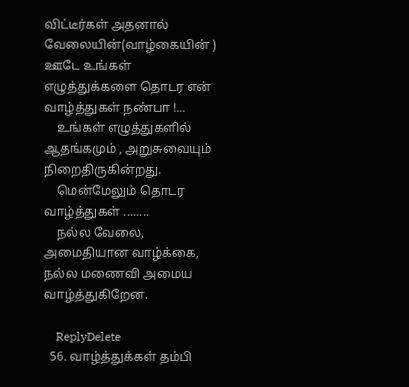விட்டீர்கள் அதனால் வேலையின்(வாழ்கையின் ) ஊடே உங்கள் எழுத்துக்களை தொடர என் வாழ்த்துகள் நண்பா !...
    உங்கள் எழுத்துகளில் ஆதங்கமும் , அறுசுவையும் நிறைதிருகின்றது.
    மென்மேலும் தொடர வாழ்த்துகள் ........
    நல்ல வேலை, அமைதியான வாழ்க்கை, நல்ல மணைவி அமைய வாழ்த்துகிறேன.

    ReplyDelete
  56. வாழ்த்துக்கள் தம்பி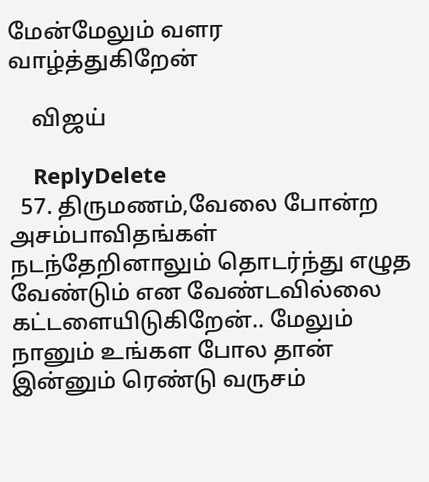மேன்மேலும் வளர வாழ்த்துகிறேன்

    விஜய்

    ReplyDelete
  57. திருமணம்,வேலை போன்ற அசம்பாவிதங்கள் நடந்தேறினாலும் தொடர்ந்து எழுத வேண்டும் என வேண்டவில்லை கட்டளையிடுகிறேன்.. மேலும் நானும் உங்கள போல தான் இன்னும் ரெண்டு வருசம்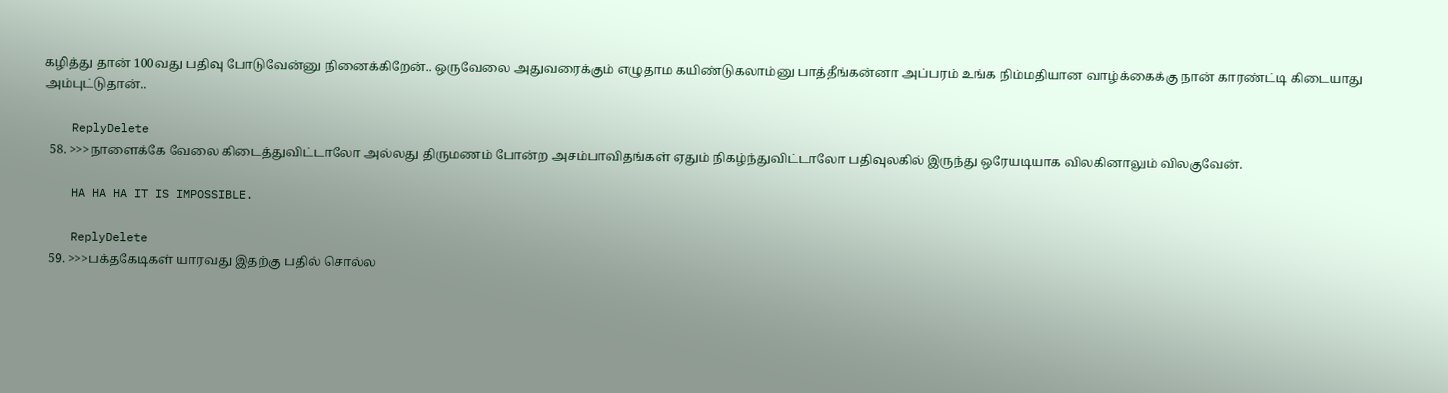கழித்து தான் 100வது பதிவு போடுவேன்னு நினைக்கிறேன்.. ஒருவேலை அதுவரைக்கும் எழுதாம கயிண்டுகலாம்னு பாத்தீங்கன்னா அப்பரம் உங்க நிம்மதியான வாழ்க்கைக்கு நான் காரண்ட்டி கிடையாது அம்புட்டுதான்..

    ReplyDelete
  58. >>>நாளைக்கே வேலை கிடைத்துவிட்டாலோ அல்லது திருமணம் போன்ற அசம்பாவிதங்கள் ஏதும் நிகழ்ந்துவிட்டாலோ பதிவுலகில் இருந்து ஒரேயடியாக விலகினாலும் விலகுவேன்.

    HA HA HA IT IS IMPOSSIBLE.

    ReplyDelete
  59. >>>பக்தகேடிகள் யாரவது இதற்கு பதில் சொல்ல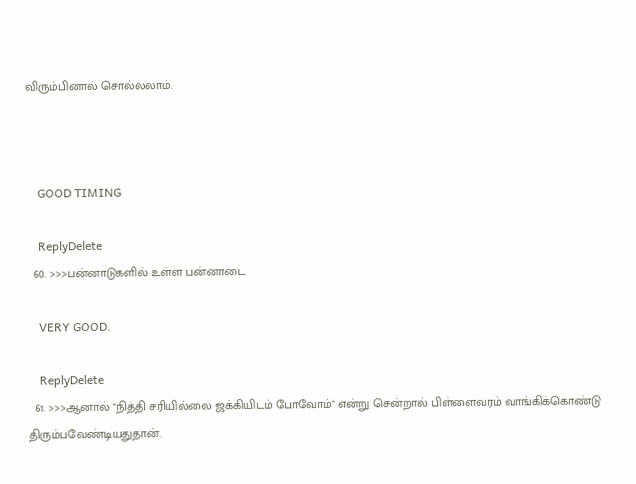விரும்பினால் சொல்லலாம்.



    GOOD TIMING

    ReplyDelete
  60. >>>பன்னாடுகளில் உள்ள பன்னாடை

    VERY GOOD.

    ReplyDelete
  61. >>>ஆனால் "நித்தி சரியில்லை ஜக்கியிடம் போவோம்" என்று சென்றால் பிள்ளைவரம் வாங்கிக்கொண்டு திரும்பவேண்டியதுதான்.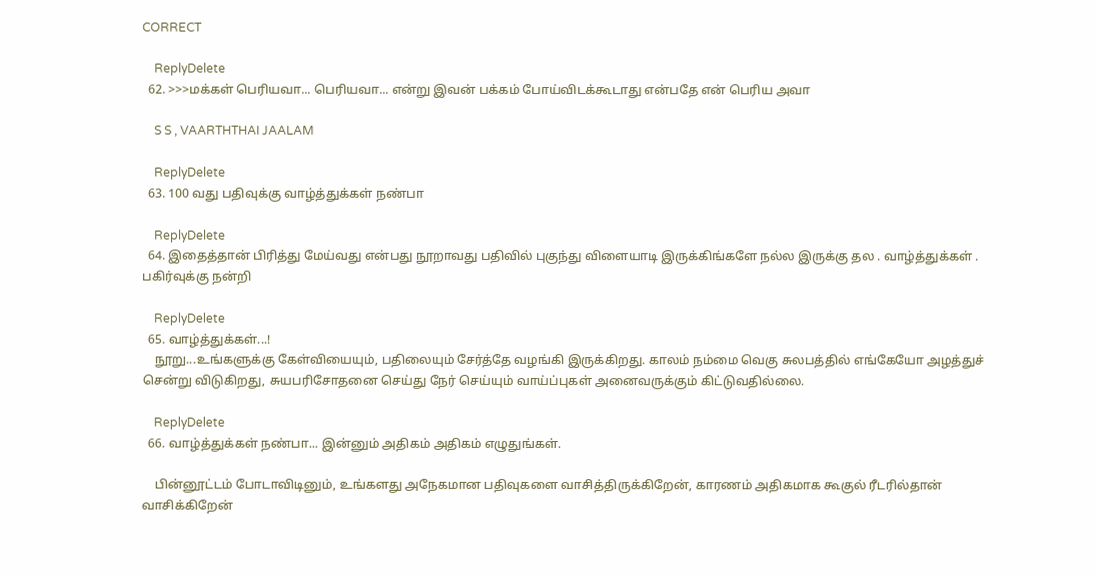CORRECT

    ReplyDelete
  62. >>>மக்கள் பெரியவா... பெரியவா... என்று இவன் பக்கம் போய்விடக்கூடாது என்பதே என் பெரிய அவா

    S S , VAARTHTHAI JAALAM

    ReplyDelete
  63. 100 வது பதிவுக்கு வாழ்த்துக்கள் நண்பா

    ReplyDelete
  64. இதைத்தான் பிரித்து மேய்வது என்பது நூறாவது பதிவில் புகுந்து விளையாடி இருக்கிங்களே நல்ல இருக்கு தல . வாழ்த்துக்கள் . பகிர்வுக்கு நன்றி

    ReplyDelete
  65. வாழ்த்துக்கள்...!
    நூறு...உங்களுக்கு கேள்வியையும், பதிலையும் சேர்த்தே வழங்கி இருக்கிறது. காலம் நம்மை வெகு சுலபத்தில் எங்கேயோ அழத்துச் சென்று விடுகிறது, சுயபரிசோதனை செய்து நேர் செய்யும் வாய்ப்புகள் அனைவருக்கும் கிட்டுவதில்லை.

    ReplyDelete
  66. வாழ்த்துக்கள் நண்பா... இன்னும் அதிகம் அதிகம் எழுதுங்கள்.

    பின்னூட்டம் போடாவிடினும், உங்களது அநேகமான பதிவுகளை வாசித்திருக்கிறேன், காரணம் அதிகமாக கூகுல் ரீடரில்தான் வாசிக்கிறேன்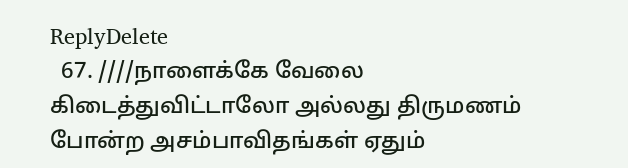ReplyDelete
  67. ////நாளைக்கே வேலை கிடைத்துவிட்டாலோ அல்லது திருமணம் போன்ற அசம்பாவிதங்கள் ஏதும்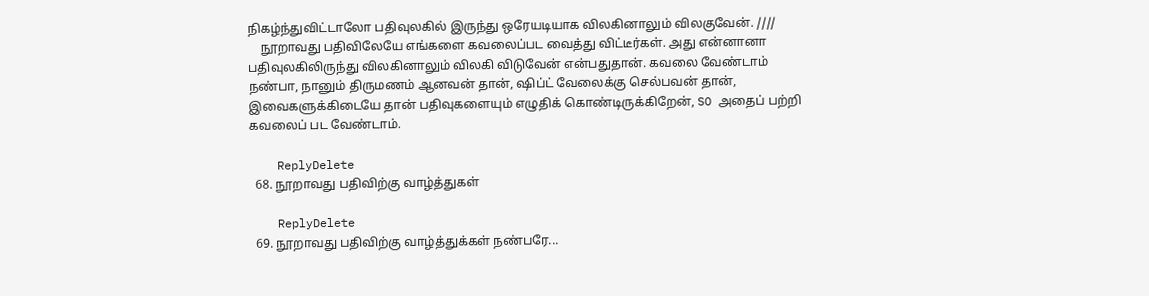நிகழ்ந்துவிட்டாலோ பதிவுலகில் இருந்து ஒரேயடியாக விலகினாலும் விலகுவேன். ////
    நூறாவது பதிவிலேயே எங்களை கவலைப்பட வைத்து விட்டீர்கள். அது என்னானா பதிவுலகிலிருந்து விலகினாலும் விலகி விடுவேன் என்பதுதான். கவலை வேண்டாம் நண்பா, நானும் திருமணம் ஆனவன் தான், ஷிப்ட் வேலைக்கு செல்பவன் தான், இவைகளுக்கிடையே தான் பதிவுகளையும் எழுதிக் கொண்டிருக்கிறேன், SO அதைப் பற்றி கவலைப் பட வேண்டாம்.

    ReplyDelete
  68. நூறாவது பதிவிற்கு வாழ்த்துகள்

    ReplyDelete
  69. நூறாவது பதிவிற்கு வாழ்த்துக்கள் நண்பரே...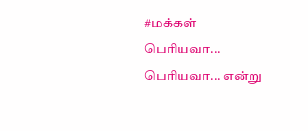#மக்கள் பெரியவா... பெரியவா... என்று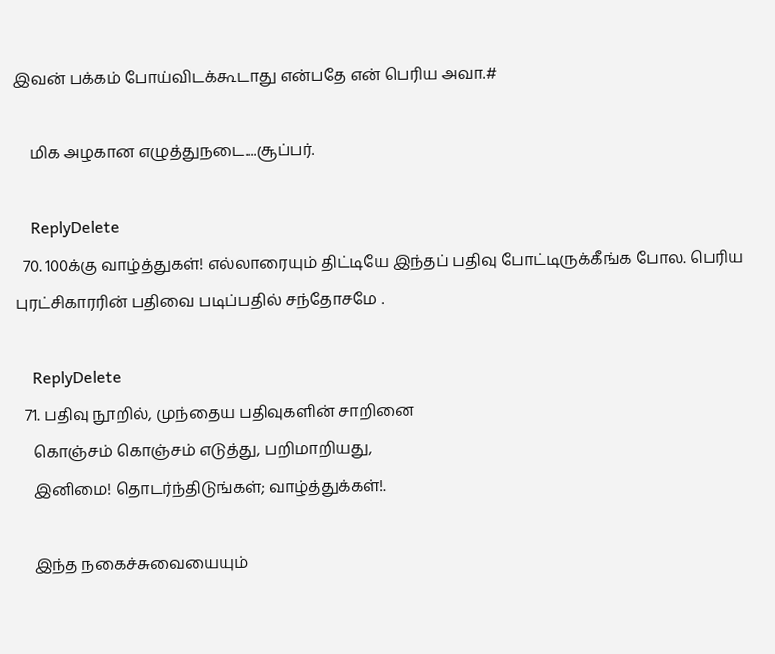இவன் பக்கம் போய்விடக்கூடாது என்பதே என் பெரிய அவா.#

    மிக அழகான எழுத்துநடை....சூப்பர்.

    ReplyDelete
  70. 100க்கு வாழ்த்துகள்! எல்லாரையும் திட்டியே இந்தப் பதிவு போட்டிருக்கீங்க போல. பெரிய புரட்சிகாரரின் பதிவை படிப்பதில் சந்தோசமே .

    ReplyDelete
  71. பதிவு நூறில், முந்தைய பதிவுகளின் சாறினை
    கொஞ்சம் கொஞ்சம் எடுத்து, பறிமாறியது,
    இனிமை! தொடர்ந்திடுங்கள்; வாழ்த்துக்கள்!.

    இந்த நகைச்சுவையையும்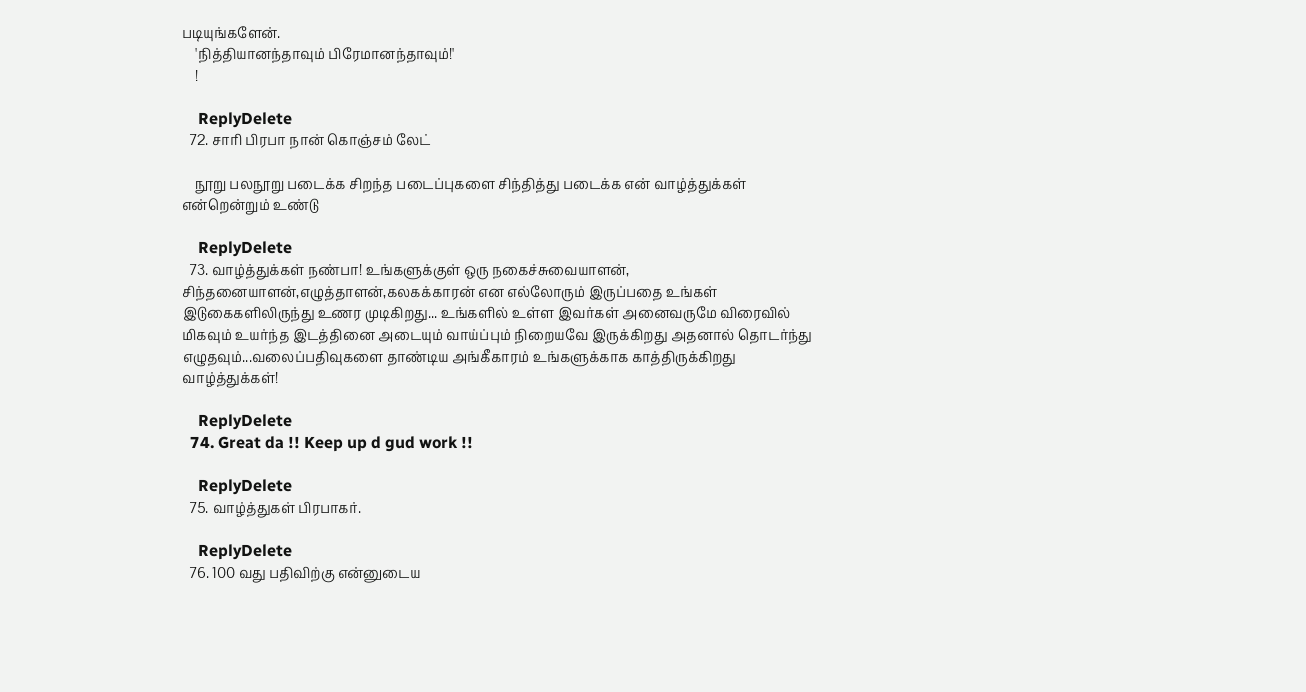படியுங்களேன்.
    'நித்தியானந்தாவும் பிரேமானந்தாவும்!'
    !

    ReplyDelete
  72. சாரி பிரபா நான் கொஞ்சம் லேட்

    நூறு பலநூறு படைக்க சிறந்த படைப்புகளை சிந்தித்து படைக்க என் வாழ்த்துக்கள் என்றென்றும் உண்டு

    ReplyDelete
  73. வாழ்த்துக்கள் நண்பா! உங்களுக்குள் ஒரு நகைச்சுவையாளன், சிந்தனையாளன்,எழுத்தாளன்,கலகக்காரன் என எல்லோரும் இருப்பதை உங்கள் இடுகைகளிலிருந்து உணர முடிகிறது... உங்களில் உள்ள இவர்கள் அனைவருமே விரைவில் மிகவும் உயர்ந்த இடத்தினை அடையும் வாய்ப்பும் நிறையவே இருக்கிறது அதனால் தொடர்ந்து எழுதவும்...வலைப்பதிவுகளை தாண்டிய அங்கீகாரம் உங்களுக்காக காத்திருக்கிறது வாழ்த்துக்கள்!

    ReplyDelete
  74. Great da !! Keep up d gud work !!

    ReplyDelete
  75. வாழ்த்துகள் பிரபாகர்.

    ReplyDelete
  76. 100 வது பதிவிற்கு என்னுடைய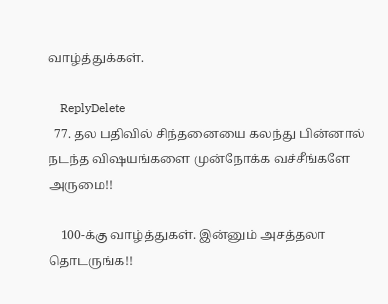வாழ்த்துக்கள்.

    ReplyDelete
  77. தல பதிவில் சிந்தனையை கலந்து பின்னால் நடந்த விஷயங்களை முன்நோக்க வச்சீங்களே அருமை!!

    100-க்கு வாழ்த்துகள். இன்னும் அசத்தலா தொடருங்க!!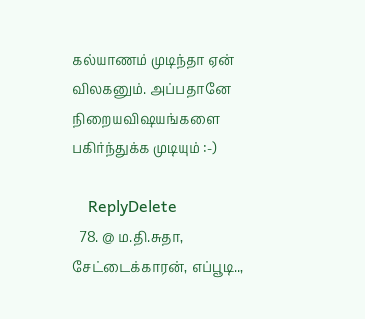கல்யாணம் முடிந்தா ஏன் விலகனும். அப்பதானே நிறையவிஷயங்களை பகிர்ந்துக்க முடியும் :-)

    ReplyDelete
  78. @ ம.தி.சுதா, சேட்டைக்காரன், எப்பூடி..,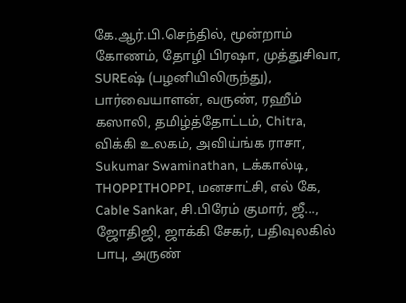கே.ஆர்.பி.செந்தில், மூன்றாம் கோணம், தோழி பிரஷா, முத்துசிவா, SUREஷ் (பழனியிலிருந்து), பார்வையாளன், வருண், ரஹீம் கஸாலி, தமிழ்த்தோட்டம், Chitra, விக்கி உலகம், அவிய்ங்க ராசா, Sukumar Swaminathan, டக்கால்டி, THOPPITHOPPI, மனசாட்சி, எல் கே, Cable Sankar, சி.பிரேம் குமார், ஜீ..., ஜோதிஜி, ஜாக்கி சேகர், பதிவுலகில் பாபு, அருண்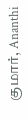குமார், Ananthi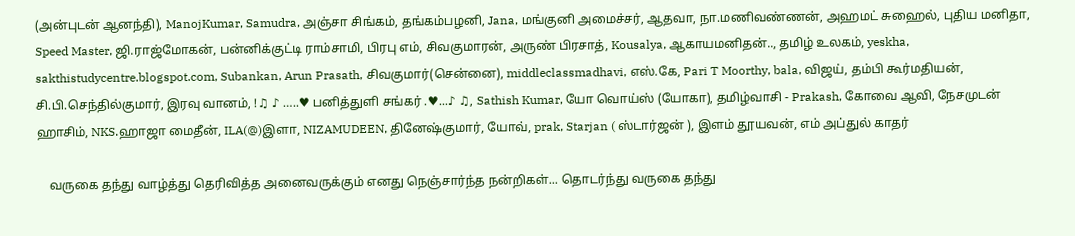(அன்புடன் ஆனந்தி), ManojKumar, Samudra, அஞ்சா சிங்கம், தங்கம்பழனி, Jana, மங்குனி அமைச்சர், ஆதவா, நா.மணிவண்ணன், அஹமட் சுஹைல், புதிய மனிதா, Speed Master, ஜி.ராஜ்மோகன், பன்னிக்குட்டி ராம்சாமி, பிரபு எம், சிவகுமாரன், அருண் பிரசாத், Kousalya, ஆகாயமனிதன்.., தமிழ் உலகம், yeskha, sakthistudycentre.blogspot.com, Subankan, Arun Prasath, சிவகுமார்(சென்னை), middleclassmadhavi, எஸ்.கே, Pari T Moorthy, bala, விஜய், தம்பி கூர்மதியன், சி.பி.செந்தில்குமார், இரவு வானம், !♫ ♪ …..♥ பனித்துளி சங்கர் .♥...♪ ♫, Sathish Kumar, யோ வொய்ஸ் (யோகா), தமிழ்வாசி - Prakash, கோவை ஆவி, நேசமுடன் ஹாசிம், NKS.ஹாஜா மைதீன், ILA(@)இளா, NIZAMUDEEN, தினேஷ்குமார், யோவ், prak, Starjan ( ஸ்டார்ஜன் ), இளம் தூயவன், எம் அப்துல் காதர்

    வருகை தந்து வாழ்த்து தெரிவித்த அனைவருக்கும் எனது நெஞ்சார்ந்த நன்றிகள்... தொடர்ந்து வருகை தந்து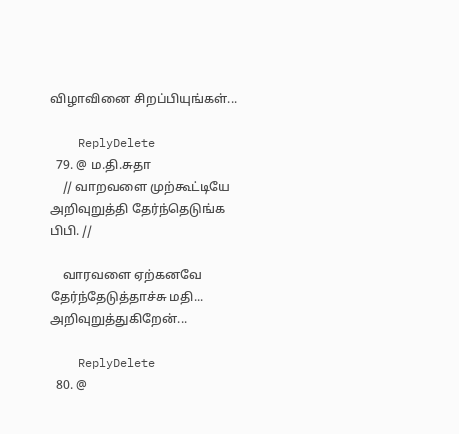விழாவினை சிறப்பியுங்கள்...

    ReplyDelete
  79. @ ம.தி.சுதா
    // வாறவளை முற்கூட்டியே அறிவுறுத்தி தேர்ந்தெடுங்க பிபி. //

    வாரவளை ஏற்கனவே தேர்ந்தேடுத்தாச்சு மதி... அறிவுறுத்துகிறேன்...

    ReplyDelete
  80. @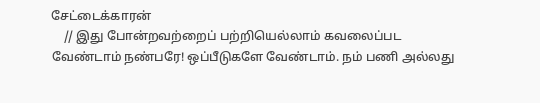சேட்டைக்காரன்
    // இது போன்றவற்றைப் பற்றியெல்லாம் கவலைப்பட வேண்டாம் நண்பரே! ஒப்பீடுகளே வேண்டாம். நம் பணி அல்லது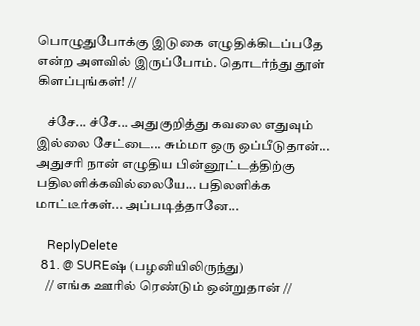பொழுதுபோக்கு இடுகை எழுதிக்கிடப்பதே என்ற அளவில் இருப்போம். தொடர்ந்து தூள் கிளப்புங்கள்! //

    ச்சே... ச்சே... அதுகுறித்து கவலை எதுவும் இல்லை சேட்டை... சும்மா ஒரு ஒப்பீடுதான்... அதுசரி நான் எழுதிய பின்னூட்டத்திற்கு பதிலளிக்கவில்லையே... பதிலளிக்க மாட்டீர்கள்... அப்படித்தானே...

    ReplyDelete
  81. @ SUREஷ் (பழனியிலிருந்து)
    // எங்க ஊரில் ரெண்டும் ஒன்றுதான் //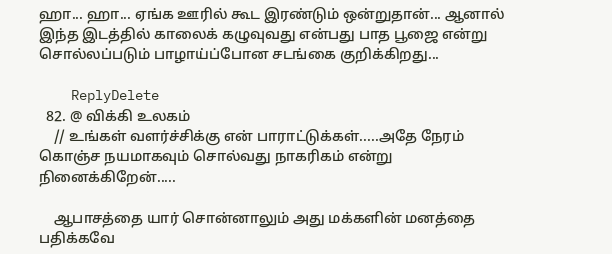ஹா... ஹா... ஏங்க ஊரில் கூட இரண்டும் ஒன்றுதான்... ஆனால் இந்த இடத்தில் காலைக் கழுவுவது என்பது பாத பூஜை என்று சொல்லப்படும் பாழாய்ப்போன சடங்கை குறிக்கிறது...

    ReplyDelete
  82. @ விக்கி உலகம்
    // உங்கள் வளர்ச்சிக்கு என் பாராட்டுக்கள்.....அதே நேரம் கொஞ்ச நயமாகவும் சொல்வது நாகரிகம் என்று நினைக்கிறேன்.....

    ஆபாசத்தை யார் சொன்னாலும் அது மக்களின் மனத்தை பதிக்கவே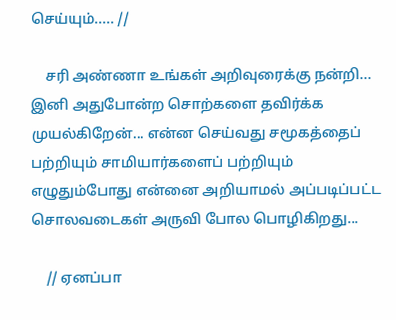செய்யும்..... //

    சரி அண்ணா உங்கள் அறிவுரைக்கு நன்றி... இனி அதுபோன்ற சொற்களை தவிர்க்க முயல்கிறேன்... என்ன செய்வது சமூகத்தைப் பற்றியும் சாமியார்களைப் பற்றியும் எழுதும்போது என்னை அறியாமல் அப்படிப்பட்ட சொலவடைகள் அருவி போல பொழிகிறது...

    // ஏனப்பா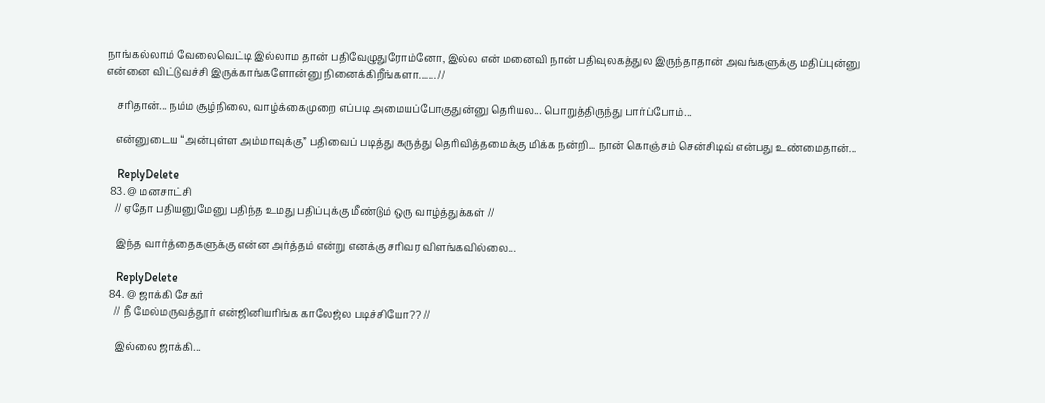நாங்கல்லாம் வேலைவெட்டி இல்லாம தான் பதிவேழுதுரோம்னோ, இல்ல என் மனைவி நான் பதிவுலகத்துல இருந்தாதான் அவங்களுக்கு மதிப்புன்னு என்னை விட்டுவச்சி இருக்காங்களோன்னு நினைக்கிறீங்களா....... //

    சரிதான்... நம்ம சூழ்நிலை, வாழ்க்கைமுறை எப்படி அமையப்போகுதுன்னு தெரியல... பொறுத்திருந்து பார்ப்போம்...

    என்னுடைய “அன்புள்ள அம்மாவுக்கு” பதிவைப் படித்து கருத்து தெரிவித்தமைக்கு மிக்க நன்றி... நான் கொஞ்சம் சென்சிடிவ் என்பது உண்மைதான்...

    ReplyDelete
  83. @ மனசாட்சி
    // ஏதோ பதியனுமேனு பதிந்த உமது பதிப்புக்கு மீண்டும் ஒரு வாழ்த்துக்கள் //

    இந்த வார்த்தைகளுக்கு என்ன அர்த்தம் என்று எனக்கு சரிவர விளங்கவில்லை...

    ReplyDelete
  84. @ ஜாக்கி சேகர்
    // நீ மேல்மருவத்தூர் என்ஜினியரிங்க காலேஜ்ல படிச்சியோ?? //

    இல்லை ஜாக்கி...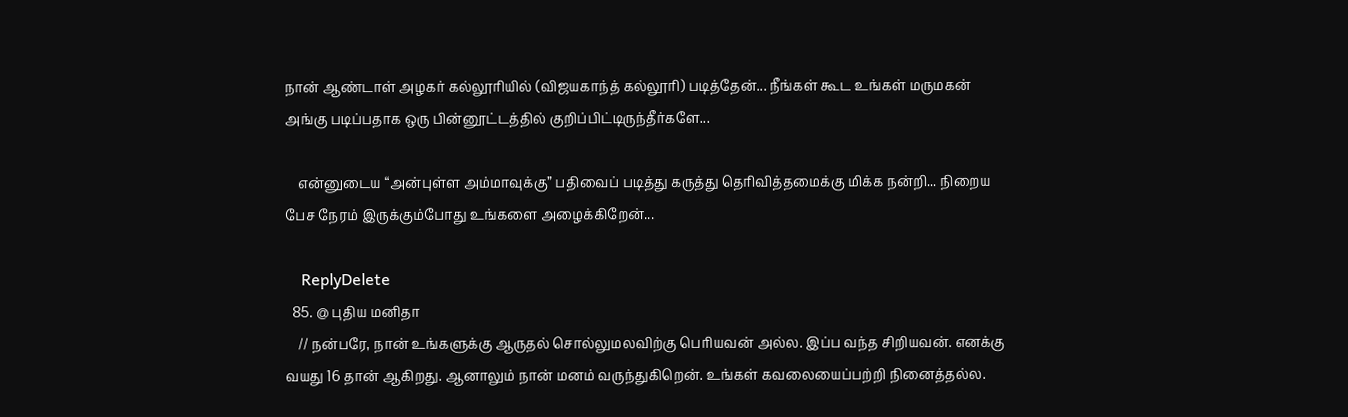நான் ஆண்டாள் அழகர் கல்லூரியில் (விஜயகாந்த் கல்லூரி) படித்தேன்... நீங்கள் கூட உங்கள் மருமகன் அங்கு படிப்பதாக ஒரு பின்னூட்டத்தில் குறிப்பிட்டிருந்தீர்களே...

    என்னுடைய “அன்புள்ள அம்மாவுக்கு” பதிவைப் படித்து கருத்து தெரிவித்தமைக்கு மிக்க நன்றி... நிறைய பேச நேரம் இருக்கும்போது உங்களை அழைக்கிறேன்...

    ReplyDelete
  85. @ புதிய மனிதா
    // நன்பரே, நான் உங்களுக்கு ஆருதல் சொல்லுமலவிற்கு பெரியவன் அல்ல. இப்ப வந்த சிறியவன். எனக்கு வயது 16 தான் ஆகிறது. ஆனாலும் நான் மனம் வருந்துகிறென். உங்கள் கவலையைப்பற்றி நினைத்தல்ல.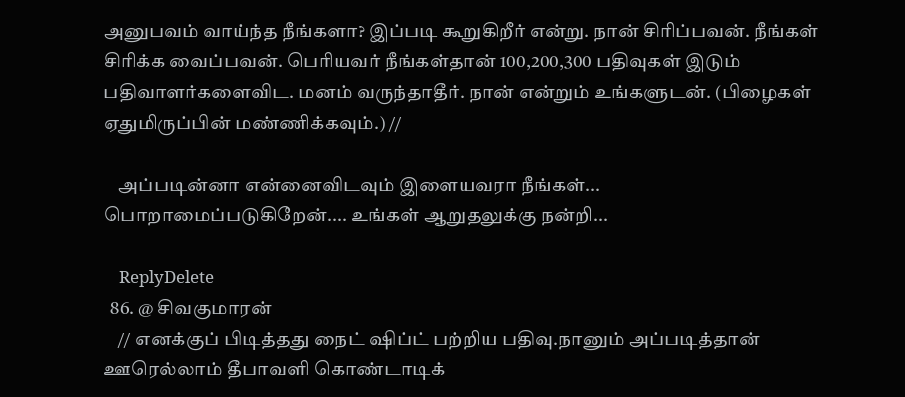அனுபவம் வாய்ந்த நீங்களா? இப்படி கூறுகிறீர் என்று. நான் சிரிப்பவன். நீங்கள் சிரிக்க வைப்பவன். பெரியவர் நீங்கள்தான் 100,200,300 பதிவுகள் இடும் பதிவாளர்களைவிட. மனம் வருந்தாதீர். நான் என்றும் உங்களுடன். (பிழைகள் ஏதுமிருப்பின் மண்ணிக்கவும்.) //

    அப்படின்னா என்னைவிடவும் இளையவரா நீங்கள்... பொறாமைப்படுகிறேன்.... உங்கள் ஆறுதலுக்கு நன்றி...

    ReplyDelete
  86. @ சிவகுமாரன்
    // எனக்குப் பிடித்தது நைட் ஷிப்ட் பற்றிய பதிவு.நானும் அப்படித்தான் ஊரெல்லாம் தீபாவளி கொண்டாடிக்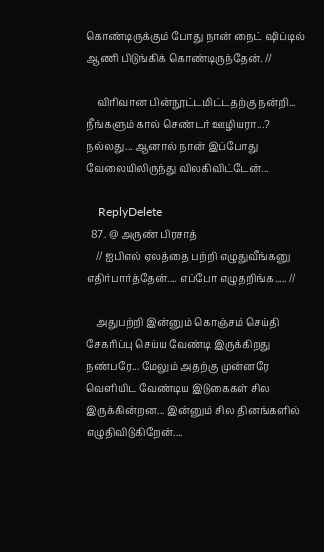கொண்டிருக்கும் போது நான் நைட் ஷிப்டில் ஆணி பிடுங்கிக் கொண்டிருந்தேன். //

    விரிவான பின்நூட்டமிட்டதற்கு நன்றி... நீங்களும் கால் செண்டர் ஊழியரா...? நல்லது... ஆனால் நான் இப்போது வேலையிலிருந்து விலகிவிட்டேன்...

    ReplyDelete
  87. @ அருண் பிரசாத்
    // ஐபிஎல் ஏலத்தை பற்றி எழுதுவீங்கனு எதிர்பார்த்தேன்.... எப்போ எழுதறிங்க..... //

    அதுபற்றி இன்னும் கொஞ்சம் செய்தி சேகரிப்பு செய்ய வேண்டி இருக்கிறது நண்பரே... மேலும் அதற்கு முன்னரே வெளியிட வேண்டிய இடுகைகள் சில இருக்கின்றன... இன்னும் சில தினங்களில் எழுதிவிடுகிறேன்....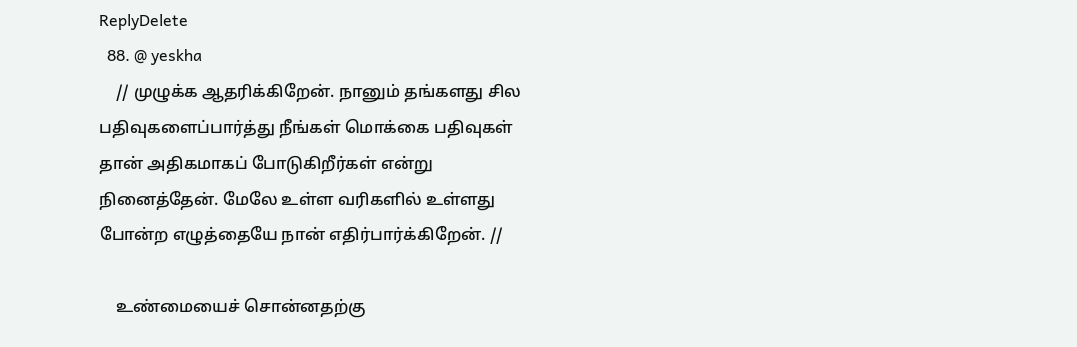ReplyDelete
  88. @ yeskha
    // முழுக்க ஆதரிக்கிறேன். நானும் தங்களது சில பதிவுகளைப்பார்த்து நீங்கள் மொக்கை பதிவுகள் தான் அதிகமாகப் போடுகிறீர்கள் என்று நினைத்தேன். மேலே உள்ள வரிகளில் உள்ளது போன்ற எழுத்தையே நான் எதிர்பார்க்கிறேன். //

    உண்மையைச் சொன்னதற்கு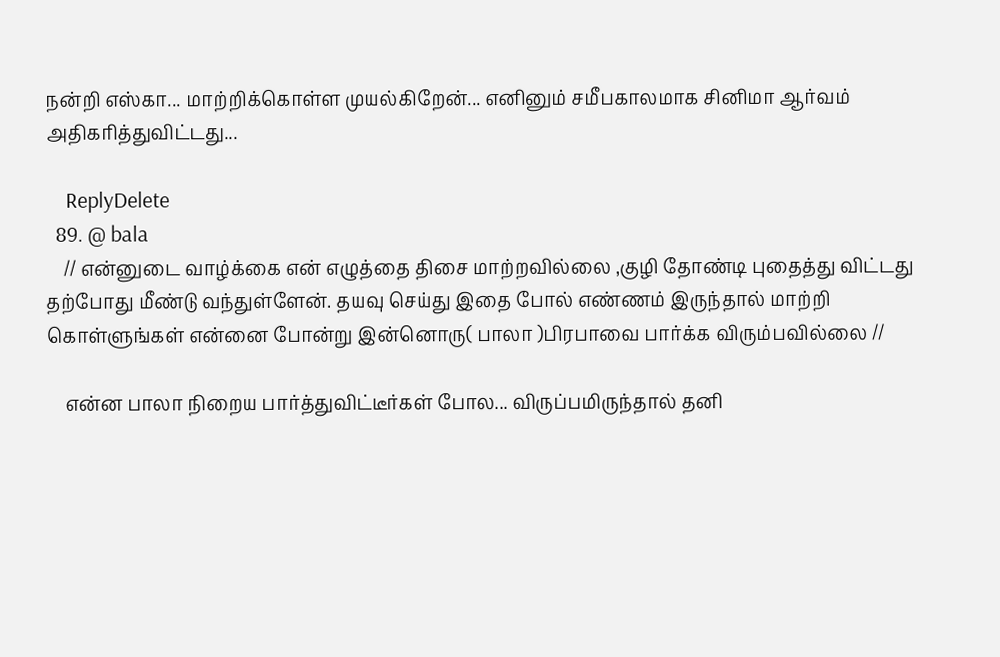நன்றி எஸ்கா... மாற்றிக்கொள்ள முயல்கிறேன்... எனினும் சமீபகாலமாக சினிமா ஆர்வம் அதிகரித்துவிட்டது...

    ReplyDelete
  89. @ bala
    // என்னுடை வாழ்க்கை என் எழுத்தை திசை மாற்றவில்லை ,குழி தோண்டி புதைத்து விட்டது தற்போது மீண்டு வந்துள்ளேன். தயவு செய்து இதை போல் எண்ணம் இருந்தால் மாற்றி கொள்ளுங்கள் என்னை போன்று இன்னொரு( பாலா )பிரபாவை பார்க்க விரும்பவில்லை //

    என்ன பாலா நிறைய பார்த்துவிட்டீர்கள் போல... விருப்பமிருந்தால் தனி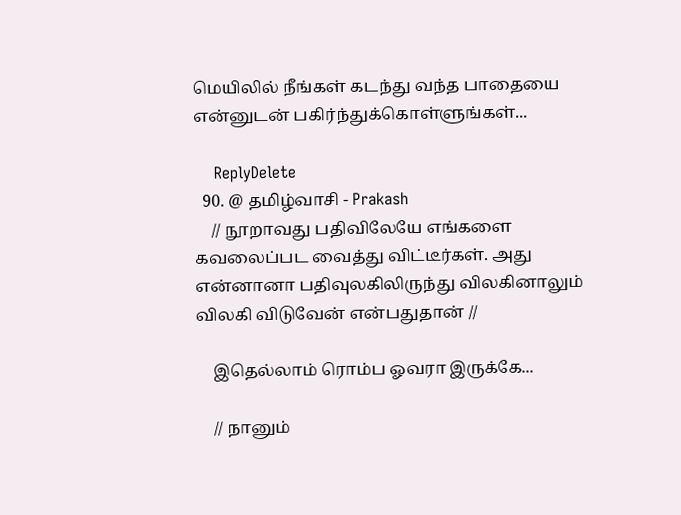மெயிலில் நீங்கள் கடந்து வந்த பாதையை என்னுடன் பகிர்ந்துக்கொள்ளுங்கள்...

    ReplyDelete
  90. @ தமிழ்வாசி - Prakash
    // நூறாவது பதிவிலேயே எங்களை கவலைப்பட வைத்து விட்டீர்கள். அது என்னானா பதிவுலகிலிருந்து விலகினாலும் விலகி விடுவேன் என்பதுதான் //

    இதெல்லாம் ரொம்ப ஓவரா இருக்கே...

    // நானும்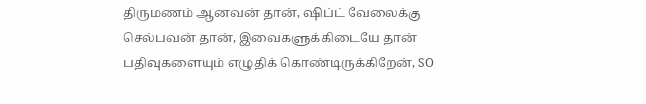திருமணம் ஆனவன் தான், ஷிப்ட் வேலைக்கு செல்பவன் தான், இவைகளுக்கிடையே தான் பதிவுகளையும் எழுதிக் கொண்டிருக்கிறேன், SO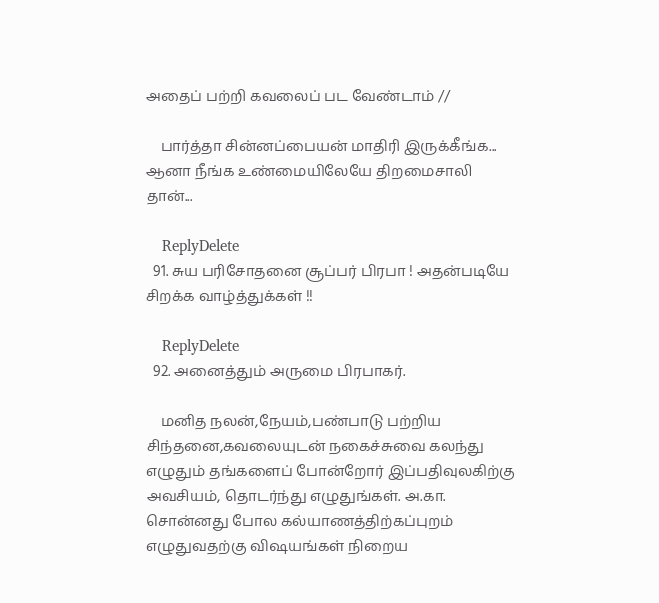அதைப் பற்றி கவலைப் பட வேண்டாம் //

    பார்த்தா சின்னப்பையன் மாதிரி இருக்கீங்க... ஆனா நீங்க உண்மையிலேயே திறமைசாலி தான்...

    ReplyDelete
  91. சுய பரிசோதனை சூப்பர் பிரபா ! அதன்படியே சிறக்க வாழ்த்துக்கள் !!

    ReplyDelete
  92. அனைத்தும் அருமை பிரபாகர்.

    மனித நலன்,நேயம்,பண்பாடு பற்றிய சிந்தனை,கவலையுடன் நகைச்சுவை கலந்து எழுதும் தங்களைப் போன்றோர் இப்பதிவுலகிற்கு அவசியம், தொடர்ந்து எழுதுங்கள். அ.கா. சொன்னது போல கல்யாணத்திற்கப்புறம் எழுதுவதற்கு விஷயங்கள் நிறைய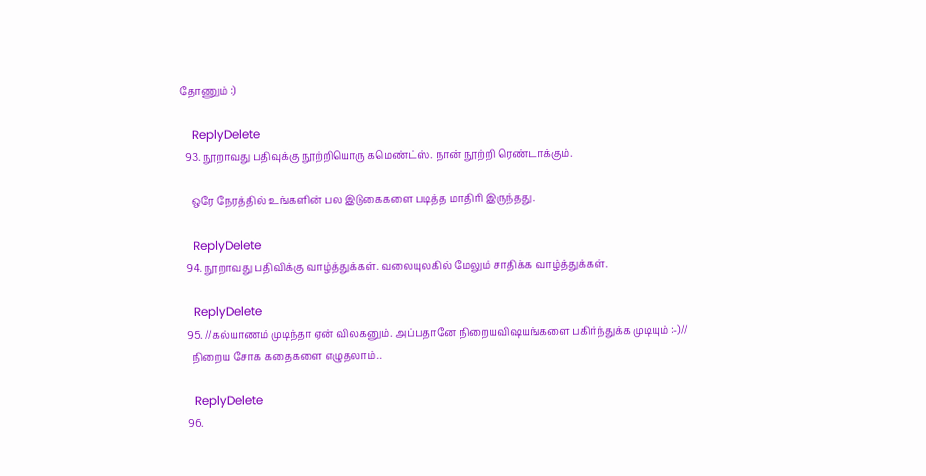தோணும் :)

    ReplyDelete
  93. நூறாவது பதிவுக்கு நூற்றியொரு கமெண்ட்ஸ். நான் நூற்றி ரெண்டாக்கும்.

    ஒரே நேரத்தில் உங்களின் பல இடுகைகளை படித்த மாதிரி இருந்தது.

    ReplyDelete
  94. நூறாவது பதிவிக்கு வாழ்த்துக்கள். வலையுலகில் மேலும் சாதிக்க வாழ்த்துக்கள்.

    ReplyDelete
  95. //கல்யாணம் முடிந்தா ஏன் விலகனும். அப்பதானே நிறையவிஷயங்களை பகிர்ந்துக்க முடியும் :-)//
    நிறைய சோக கதைகளை எழுதலாம்..

    ReplyDelete
  96.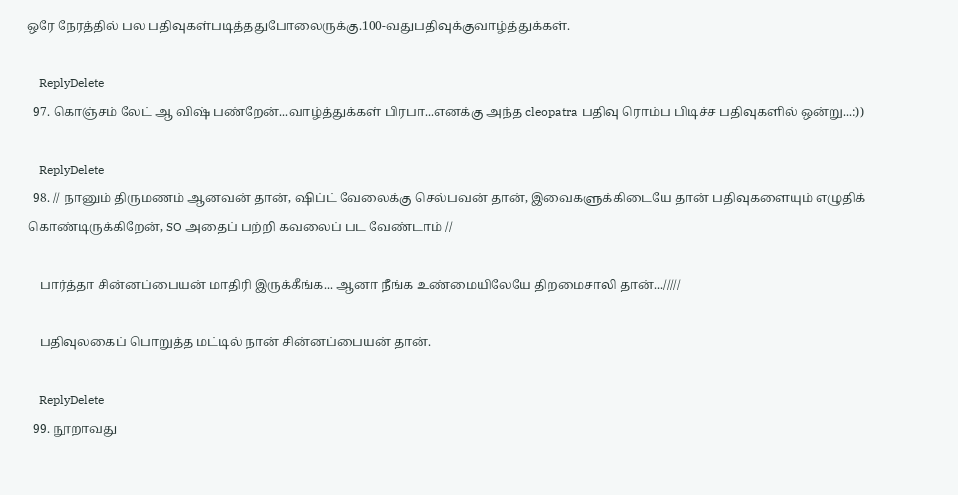ஒரே நேரத்தில் பல பதிவுகள்படித்ததுபோலைருக்கு.100-வதுபதிவுக்குவாழ்த்துக்கள்.

    ReplyDelete
  97. கொஞ்சம் லேட் ஆ விஷ் பண்றேன்...வாழ்த்துக்கள் பிரபா...எனக்கு அந்த cleopatra பதிவு ரொம்ப பிடிச்ச பதிவுகளில் ஒன்று...:))

    ReplyDelete
  98. // நானும் திருமணம் ஆனவன் தான், ஷிப்ட் வேலைக்கு செல்பவன் தான், இவைகளுக்கிடையே தான் பதிவுகளையும் எழுதிக் கொண்டிருக்கிறேன், SO அதைப் பற்றி கவலைப் பட வேண்டாம் //

    பார்த்தா சின்னப்பையன் மாதிரி இருக்கீங்க... ஆனா நீங்க உண்மையிலேயே திறமைசாலி தான்.../////

    பதிவுலகைப் பொறுத்த மட்டில் நான் சின்னப்பையன் தான்.

    ReplyDelete
  99. நூறாவது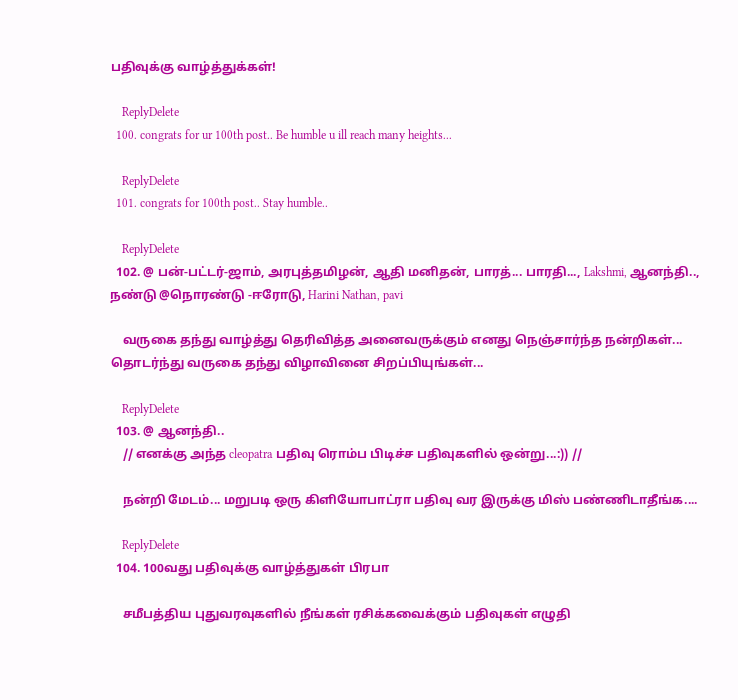பதிவுக்கு வாழ்த்துக்கள்!

    ReplyDelete
  100. congrats for ur 100th post.. Be humble u ill reach many heights...

    ReplyDelete
  101. congrats for 100th post.. Stay humble..

    ReplyDelete
  102. @ பன்-பட்டர்-ஜாம், அரபுத்தமிழன், ஆதி மனிதன், பாரத்... பாரதி..., Lakshmi, ஆனந்தி.., நண்டு @நொரண்டு -ஈரோடு, Harini Nathan, pavi

    வருகை தந்து வாழ்த்து தெரிவித்த அனைவருக்கும் எனது நெஞ்சார்ந்த நன்றிகள்... தொடர்ந்து வருகை தந்து விழாவினை சிறப்பியுங்கள்...

    ReplyDelete
  103. @ ஆனந்தி..
    // எனக்கு அந்த cleopatra பதிவு ரொம்ப பிடிச்ச பதிவுகளில் ஒன்று...:)) //

    நன்றி மேடம்... மறுபடி ஒரு கிளியோபாட்ரா பதிவு வர இருக்கு மிஸ் பண்ணிடாதீங்க....

    ReplyDelete
  104. 100வது பதிவுக்கு வாழ்த்துகள் பிரபா

    சமீபத்திய புதுவரவுகளில் நீங்கள் ரசிக்கவைக்கும் பதிவுகள் எழுதி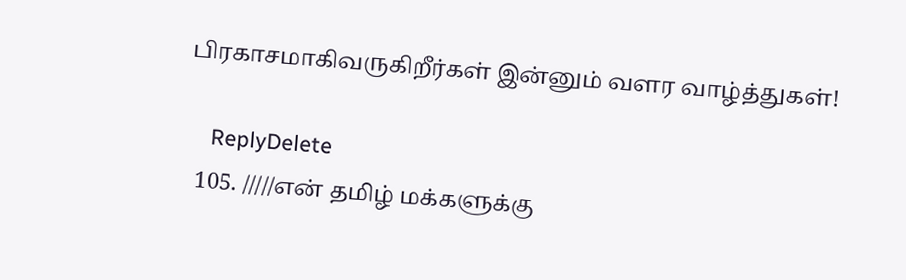பிரகாசமாகிவருகிறீர்கள் இன்னும் வளர வாழ்த்துகள்!

    ReplyDelete
  105. /////என் தமிழ் மக்களுக்கு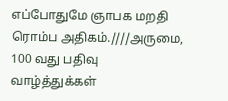எப்போதுமே ஞாபக மறதி ரொம்ப அதிகம்.////அருமை, 100 வது பதிவு வாழ்த்துக்கள்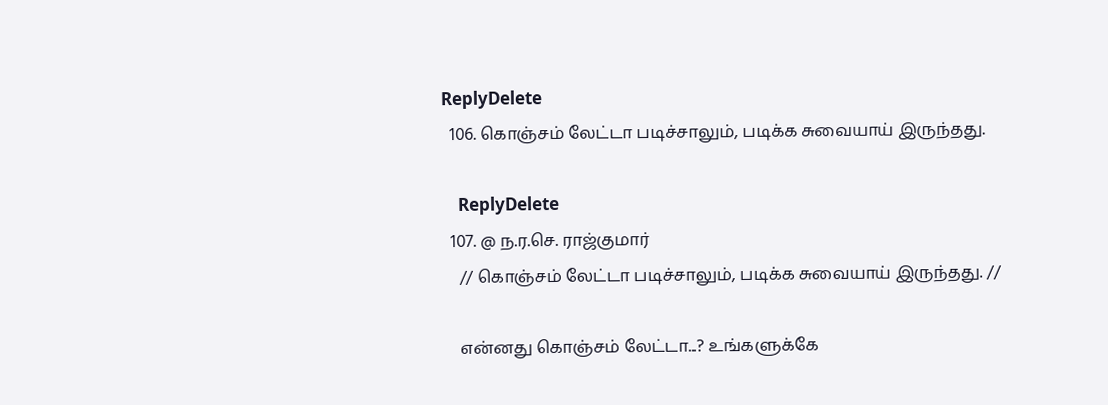ReplyDelete
  106. கொஞ்சம் லேட்டா படிச்சாலும், படிக்க சுவையாய் இருந்தது.

    ReplyDelete
  107. @ ந.ர.செ. ராஜ்குமார்
    // கொஞ்சம் லேட்டா படிச்சாலும், படிக்க சுவையாய் இருந்தது. //

    என்னது கொஞ்சம் லேட்டா...? உங்களுக்கே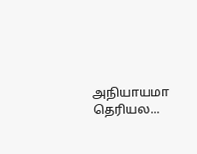அநியாயமா தெரியல...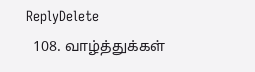ReplyDelete
  108. வாழ்த்துக்கள்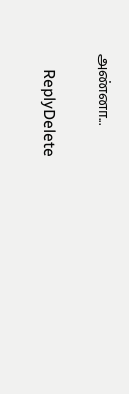அண்னா...

    ReplyDelete